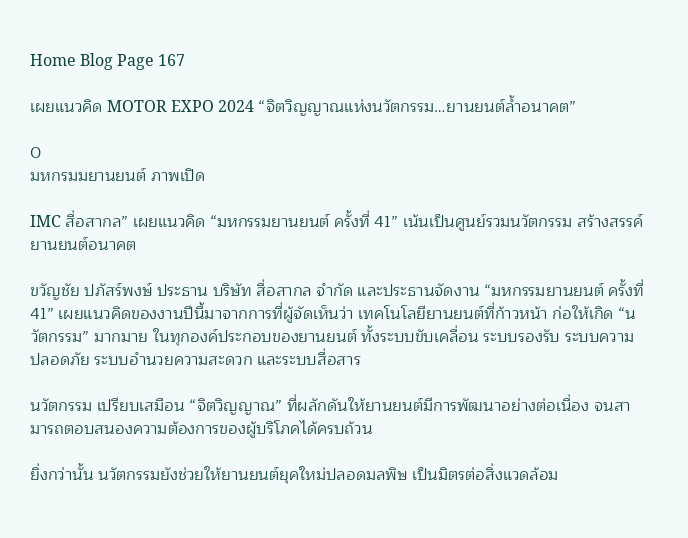Home Blog Page 167

เผยแนวคิด MOTOR EXPO 2024 “จิตวิญญาณแห่งนวัตกรรม…ยานยนต์ล้ำอนาคต”

0
มหกรมมยานยนต์ ภาพเปิด

IMC สื่อสากล” เผยแนวคิด “มหกรรมยานยนต์ ครั้งที่ 41” เน้นเป็นศูนย์รวมนวัตกรรม สร้างสรรค์ยานยนต์อนาคต

ขวัญชัย ปภัสร์พงษ์ ประธาน บริษัท สื่อสากล จำกัด และประธานจัดงาน “มหกรรมยานยนต์ ครั้งที่ 41” เผยแนวคิดของงานปีนี้มาจากการที่ผู้จัดเห็นว่า เทคโนโลยียานยนต์ที่ก้าวหน้า ก่อให้เกิด “นวัตกรรม” มากมาย ในทุกองค์ประกอบของยานยนต์ ทั้งระบบขับเคลื่อน ระบบรองรับ ระบบความปลอดภัย ระบบอำนวยความสะดวก และระบบสื่อสาร

นวัตกรรม เปรียบเสมือน “จิตวิญญาณ” ที่ผลักดันให้ยานยนต์มีการพัฒนาอย่างต่อเนื่อง จนสามารถตอบสนองความต้องการของผู้บริโภคได้ครบถ้วน

ยิ่งกว่านั้น นวัตกรรมยังช่วยให้ยานยนต์ยุคใหม่ปลอดมลพิษ เป็นมิตรต่อสิ่งแวดล้อม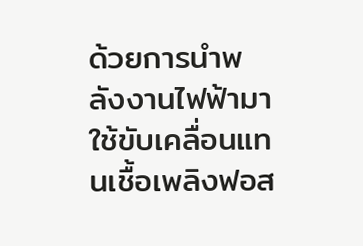ด้วยการนำพลังงานไฟฟ้ามาใช้ขับเคลื่อนแทนเชื้อเพลิงฟอส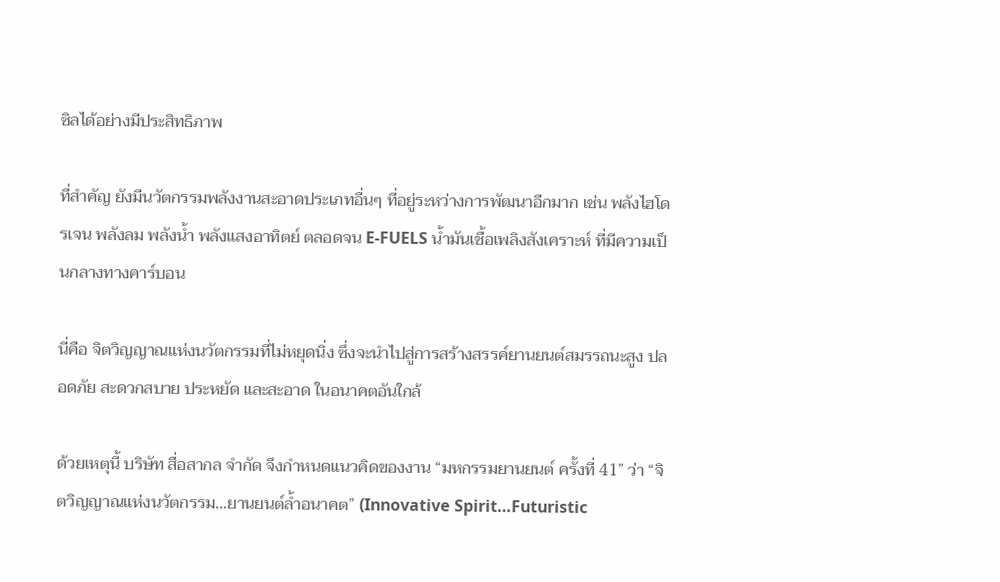ซิลได้อย่างมีประสิทธิภาพ

ที่สำคัญ ยังมีนวัตกรรมพลังงานสะอาดประเภทอื่นๆ ที่อยู่ระหว่างการพัฒนาอีกมาก เช่น พลังไฮโดรเจน พลังลม พลังน้ำ พลังแสงอาทิตย์ ตลอดจน E-FUELS น้ำมันเชื้อเพลิงสังเคราะห์ ที่มีความเป็นกลางทางคาร์บอน

นี่คือ จิตวิญญาณแห่งนวัตกรรมที่ไม่หยุดนิ่ง ซึ่งจะนำไปสู่การสร้างสรรค์ยานยนต์สมรรถนะสูง ปลอดภัย สะดวกสบาย ประหยัด และสะอาด ในอนาคตอันใกล้

ด้วยเหตุนี้ บริษัท สื่อสากล จำกัด จึงกำหนดแนวคิดของงาน “มหกรรมยานยนต์ ครั้งที่ 41” ว่า “จิตวิญญาณแห่งนวัตกรรม…ยานยนต์ล้ำอนาคต” (Innovative Spirit…Futuristic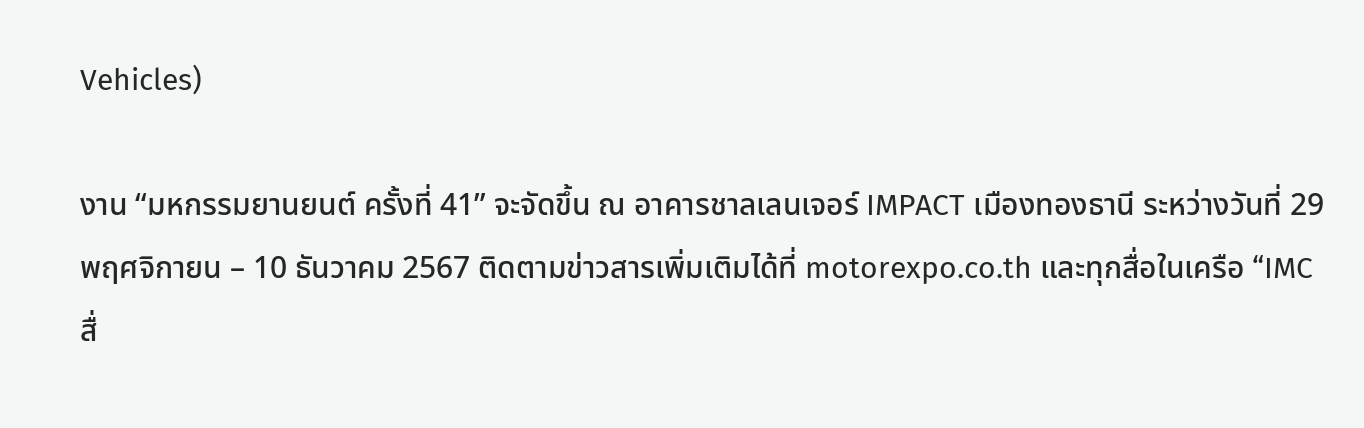Vehicles)

งาน “มหกรรมยานยนต์ ครั้งที่ 41” จะจัดขึ้น ณ อาคารชาลเลนเจอร์ IMPACT เมืองทองธานี ระหว่างวันที่ 29 พฤศจิกายน – 10 ธันวาคม 2567 ติดตามข่าวสารเพิ่มเติมได้ที่ motorexpo.co.th และทุกสื่อในเครือ “IMC สื่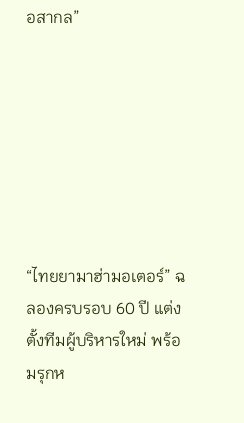อสากล”







“ไทยยามาฮ่ามอเตอร์” ฉลองครบรอบ 60 ปี แต่งตั้งทีมผู้บริหารใหม่ พร้อมรุกห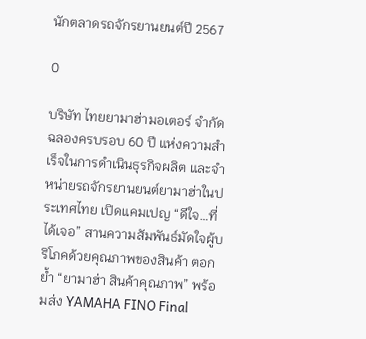นักตลาดรถจักรยานยนต์ปี 2567

0

บริษัท ไทยยามาฮ่ามอเตอร์ จำกัด ฉลองครบรอบ 60 ปี แห่งความสำเร็จในการดำเนินธุรกิจผลิต และจำหน่ายรถจักรยานยนต์ยามาฮ่าในประเทศไทย เปิดแคมเปญ “ดีใจ…ที่ได้เจอ” สานความสัมพันธ์มัดใจผู้บริโภคด้วยคุณภาพของสินค้า ตอกย้ำ “ยามาฮ่า สินค้าคุณภาพ” พร้อมส่ง YAMAHA FINO Final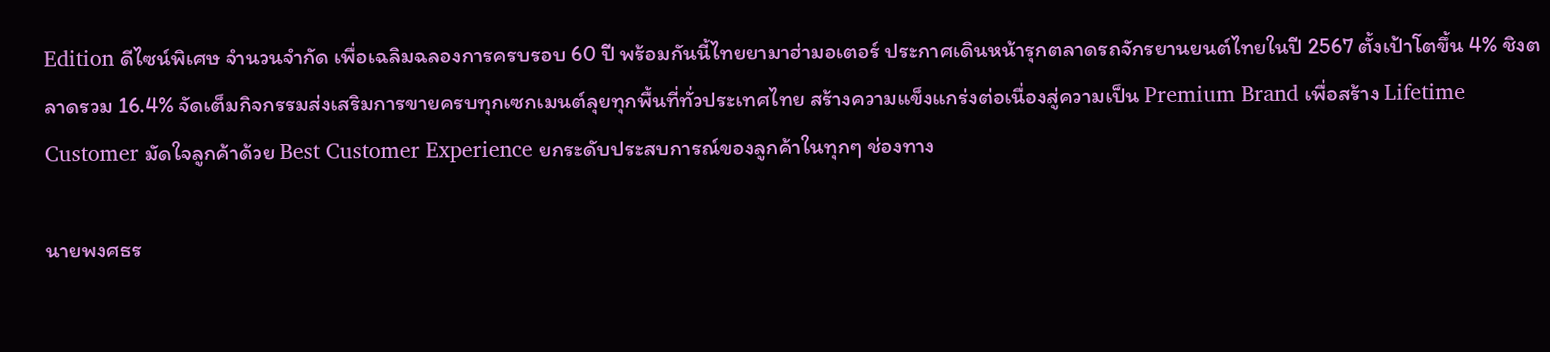Edition ดีไซน์พิเศษ จำนวนจำกัด เพื่อเฉลิมฉลองการครบรอบ 60 ปี พร้อมกันนี้ไทยยามาฮ่ามอเตอร์ ประกาศเดินหน้ารุกตลาดรถจักรยานยนต์ไทยในปี 2567 ตั้งเป้าโตขึ้น 4% ชิงตลาดรวม 16.4% จัดเต็มกิจกรรมส่งเสริมการขายครบทุกเซกเมนต์ลุยทุกพื้นที่ทั่วประเทศไทย สร้างความแข็งแกร่งต่อเนื่องสู่ความเป็น Premium Brand เพื่อสร้าง Lifetime Customer มัดใจลูกค้าด้วย Best Customer Experience ยกระดับประสบการณ์ของลูกค้าในทุกๆ ช่องทาง

นายพงศธร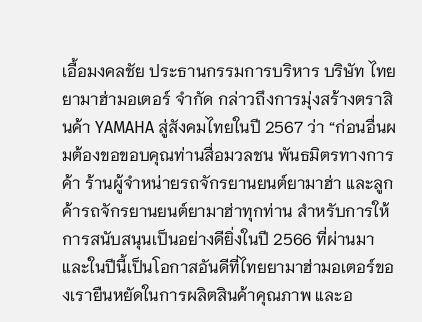เอื้อมงคลชัย ประธานกรรมการบริหาร บริษัท ไทยยามาฮ่ามอเตอร์ จำกัด กล่าวถึงการมุ่งสร้างตราสินค้า YAMAHA สู่สังคมไทยในปี 2567 ว่า “ก่อนอื่นผมต้องขอขอบคุณท่านสื่อมวลชน พันธมิตรทางการค้า ร้านผู้จำหน่ายรถจักรยานยนต์ยามาฮ่า และลูกค้ารถจักรยานยนต์ยามาฮ่าทุกท่าน สำหรับการให้การสนับสนุนเป็นอย่างดียิ่งในปี 2566 ที่ผ่านมา และในปีนี้เป็นโอกาสอันดีที่ไทยยามาฮ่ามอเตอร์ของเรายืนหยัดในการผลิตสินค้าคุณภาพ และอ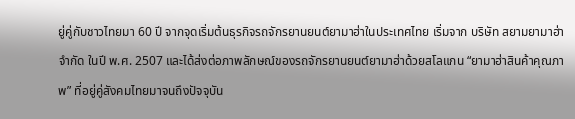ยู่คู่กับชาวไทยมา 60 ปี จากจุดเริ่มต้นธุรกิจรถจักรยานยนต์ยามาฮ่าในประเทศไทย เริ่มจาก บริษัท สยามยามาฮ่า จำกัด ในปี พ.ศ. 2507 และได้ส่งต่อภาพลักษณ์ของรถจักรยานยนต์ยามาฮ่าด้วยสโลแกน “ยามาฮ่าสินค้าคุณภาพ” ที่อยู่คู่สังคมไทยมาจนถึงปัจจุบัน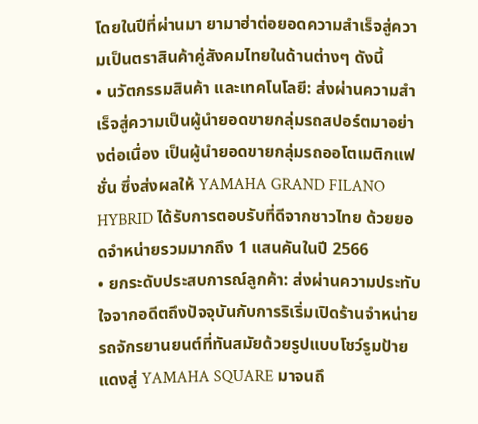โดยในปีที่ผ่านมา ยามาฮ่าต่อยอดความสำเร็จสู่ความเป็นตราสินค้าคู่สังคมไทยในด้านต่างๆ ดังนี้
• นวัตกรรมสินค้า และเทคโนโลยี: ส่งผ่านความสำเร็จสู่ความเป็นผู้นำยอดขายกลุ่มรถสปอร์ตมาอย่างต่อเนื่อง เป็นผู้นำยอดขายกลุ่มรถออโตเมติกแฟชั่น ซึ่งส่งผลให้ YAMAHA GRAND FILANO HYBRID ได้รับการตอบรับที่ดีจากชาวไทย ด้วยยอดจำหน่ายรวมมากถึง 1 แสนคันในปี 2566
• ยกระดับประสบการณ์ลูกค้า: ส่งผ่านความประทับใจจากอดีตถึงปัจจุบันกับการริเริ่มเปิดร้านจำหน่ายรถจักรยานยนต์ที่ทันสมัยด้วยรูปแบบโชว์รูมป้ายแดงสู่ YAMAHA SQUARE มาจนถึ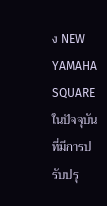ง NEW YAMAHA SQUARE ในปัจจุบัน ที่มีการปรับปรุ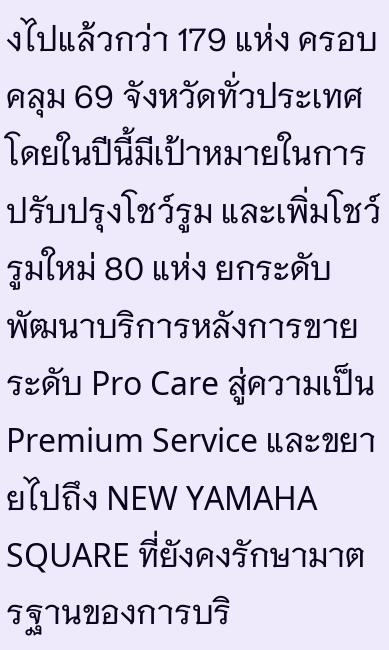งไปแล้วกว่า 179 แห่ง ครอบคลุม 69 จังหวัดทั่วประเทศ โดยในปีนี้มีเป้าหมายในการปรับปรุงโชว์รูม และเพิ่มโชว์รูมใหม่ 80 แห่ง ยกระดับพัฒนาบริการหลังการขายระดับ Pro Care สู่ความเป็น Premium Service และขยายไปถึง NEW YAMAHA SQUARE ที่ยังคงรักษามาตรฐานของการบริ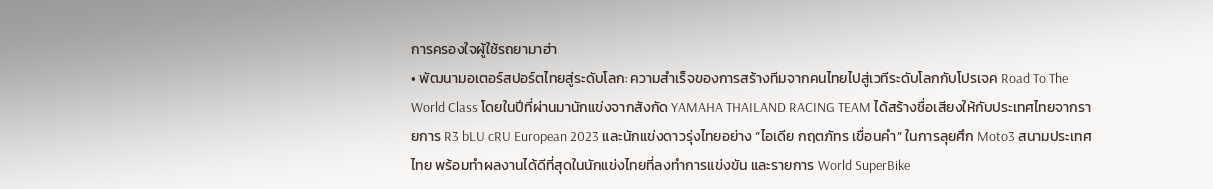การครองใจผู้ใช้รถยามาฮ่า
• พัฒนามอเตอร์สปอร์ตไทยสู่ระดับโลก: ความสำเร็จของการสร้างทีมจากคนไทยไปสู่เวทีระดับโลกกับโปรเจค Road To The World Class โดยในปีที่ผ่านมานักแข่งจากสังกัด YAMAHA THAILAND RACING TEAM ได้สร้างชื่อเสียงให้กับประเทศไทยจากรายการ R3 bLU cRU European 2023 และนักแข่งดาวรุ่งไทยอย่าง “ไอเดีย กฤตภัทร เขื่อนคำ” ในการลุยศึก Moto3 สนามประเทศไทย พร้อมทำผลงานได้ดีที่สุดในนักแข่งไทยที่ลงทำการแข่งขัน และรายการ World SuperBike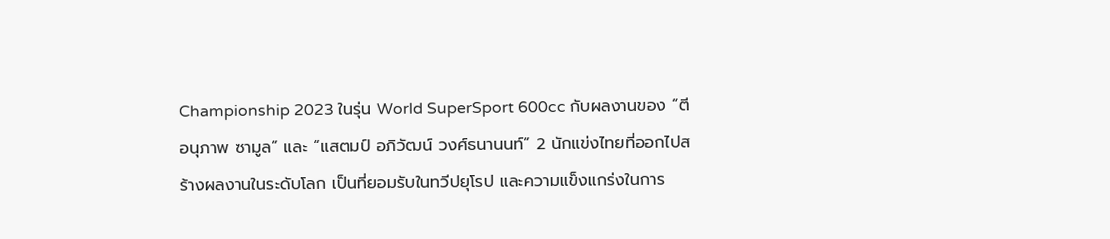Championship 2023 ในรุ่น World SuperSport 600cc กับผลงานของ “ตี อนุภาพ ซามูล” และ “แสตมป์ อภิวัฒน์ วงศ์ธนานนท์” 2 นักแข่งไทยที่ออกไปสร้างผลงานในระดับโลก เป็นที่ยอมรับในทวีปยุโรป และความแข็งแกร่งในการ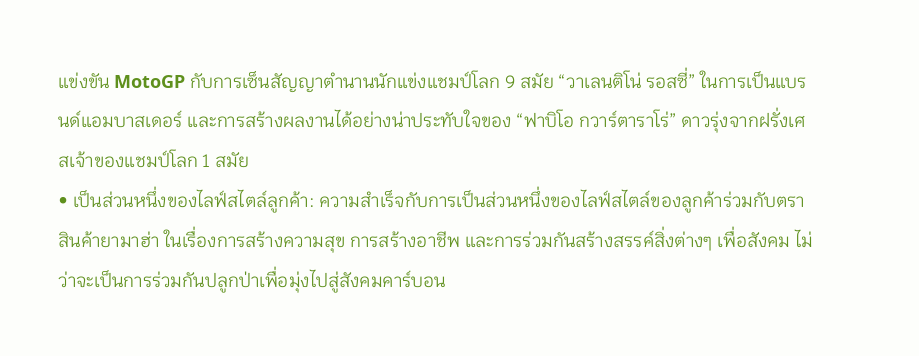แข่งขัน MotoGP กับการเซ็นสัญญาตำนานนักแข่งแชมป์โลก 9 สมัย “วาเลนติโน่ รอสซี่” ในการเป็นแบรนด์แอมบาสเดอร์ และการสร้างผลงานได้อย่างน่าประทับใจของ “ฟาบิโอ กวาร์ตาราโร่” ดาวรุ่งจากฝรั่งเศสเจ้าของแชมป์โลก 1 สมัย
• เป็นส่วนหนึ่งของไลฟ์สไตล์ลูกค้า: ความสำเร็จกับการเป็นส่วนหนึ่งของไลฟ์สไตล์ของลูกค้าร่วมกับตราสินค้ายามาฮ่า ในเรื่องการสร้างความสุข การสร้างอาชีพ และการร่วมกันสร้างสรรค์สิ่งต่างๆ เพื่อสังคม ไม่ว่าจะเป็นการร่วมกันปลูกป่าเพื่อมุ่งไปสู่สังคมคาร์บอน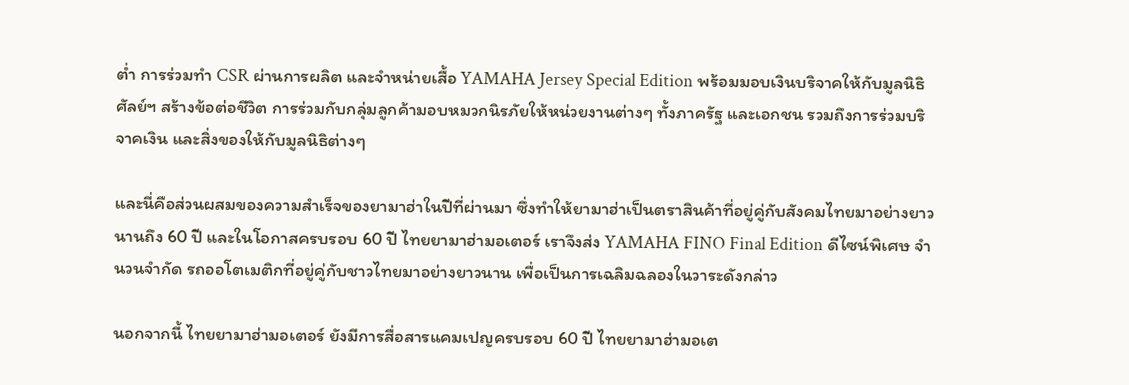ต่ำ การร่วมทำ CSR ผ่านการผลิต และจำหน่ายเสื้อ YAMAHA Jersey Special Edition พร้อมมอบเงินบริจาคให้กับมูลนิธิศัลย์ฯ สร้างข้อต่อชีวิต การร่วมกับกลุ่มลูกค้ามอบหมวกนิรภัยให้หน่วยงานต่างๆ ทั้งภาครัฐ และเอกชน รวมถึงการร่วมบริจาคเงิน และสิ่งของให้กับมูลนิธิต่างๆ

และนี่คือส่วนผสมของความสำเร็จของยามาฮ่าในปีที่ผ่านมา ซึ่งทำให้ยามาฮ่าเป็นตราสินค้าที่อยู่คู่กับสังคมไทยมาอย่างยาวนานถึง 60 ปี และในโอกาสครบรอบ 60 ปี ไทยยามาฮ่ามอเตอร์ เราจึงส่ง YAMAHA FINO Final Edition ดีไซน์พิเศษ จำนวนจำกัด รถออโตเมติกที่อยู่คู่กับชาวไทยมาอย่างยาวนาน เพื่อเป็นการเฉลิมฉลองในวาระดังกล่าว

นอกจากนี้ ไทยยามาฮ่ามอเตอร์ ยังมีการสื่อสารแคมเปญครบรอบ 60 ปี ไทยยามาฮ่ามอเต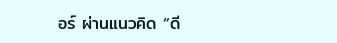อร์ ผ่านแนวคิด “ดี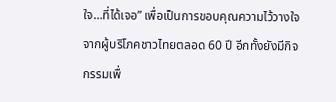ใจ…ที่ได้เจอ” เพื่อเป็นการขอบคุณความไว้วางใจจากผู้บริโภคชาวไทยตลอด 60 ปี อีกทั้งยังมีกิจกรรมเพื่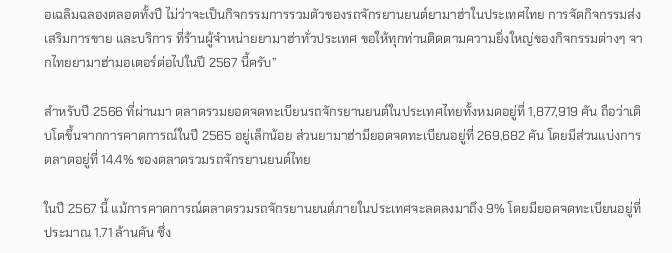อเฉลิมฉลองตลอดทั้งปี ไม่ว่าจะเป็นกิจกรรมการรวมตัวของรถจักรยานยนต์ยามาฮ่าในประเทศไทย การจัดกิจกรรมส่งเสริมการขาย และบริการ ที่ร้านผู้จำหน่ายยามาฮ่าทั่วประเทศ ขอให้ทุกท่านติดตามความยิ่งใหญ่ของกิจกรรมต่างๆ จากไทยยามาฮ่ามอเตอร์ต่อไปในปี 2567 นี้ครับ”

สำหรับปี 2566 ที่ผ่านมา ตลาดรวมยอดจดทะเบียนรถจักรยานยนต์ในประเทศไทยทั้งหมดอยู่ที่ 1,877,919 คัน ถือว่าเติบโตขึ้นจากการคาดการณ์ในปี 2565 อยู่เล็กน้อย ส่วนยามาฮ่ามียอดจดทะเบียนอยู่ที่ 269,682 คัน โดยมีส่วนแบ่งการตลาดอยู่ที่ 14.4% ของตลาดรวมรถจักรยานยนต์ไทย

ในปี 2567 นี้ แม้การคาดการณ์ตลาดรวมรถจักรยานยนต์ภายในประเทศจะลดลงมาถึง 9% โดยมียอดจดทะเบียนอยู่ที่ประมาณ 1.71 ล้านคัน ซึ่ง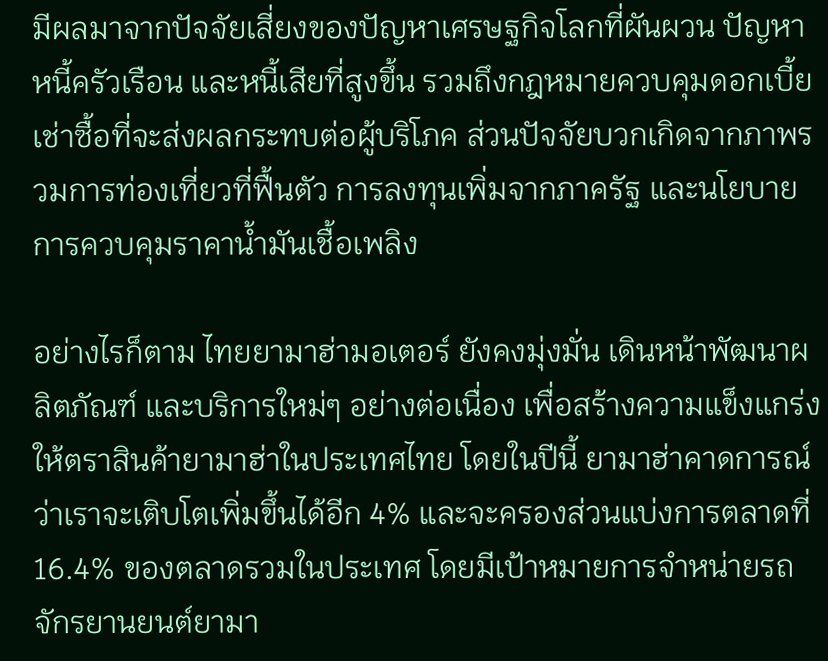มีผลมาจากปัจจัยเสี่ยงของปัญหาเศรษฐกิจโลกที่ผันผวน ปัญหาหนี้ครัวเรือน และหนี้เสียที่สูงขึ้น รวมถึงกฎหมายควบคุมดอกเบี้ยเช่าซื้อที่จะส่งผลกระทบต่อผู้บริโภค ส่วนปัจจัยบวกเกิดจากภาพรวมการท่องเที่ยวที่ฟื้นตัว การลงทุนเพิ่มจากภาครัฐ และนโยบายการควบคุมราคาน้ำมันเชื้อเพลิง

อย่างไรก็ตาม ไทยยามาฮ่ามอเตอร์ ยังคงมุ่งมั่น เดินหน้าพัฒนาผลิตภัณฑ์ และบริการใหม่ๆ อย่างต่อเนื่อง เพื่อสร้างความแข็งแกร่งให้ตราสินค้ายามาฮ่าในประเทศไทย โดยในปีนี้ ยามาฮ่าคาดการณ์ว่าเราจะเติบโตเพิ่มขึ้นได้อีก 4% และจะครองส่วนแบ่งการตลาดที่ 16.4% ของตลาดรวมในประเทศ โดยมีเป้าหมายการจำหน่ายรถจักรยานยนต์ยามา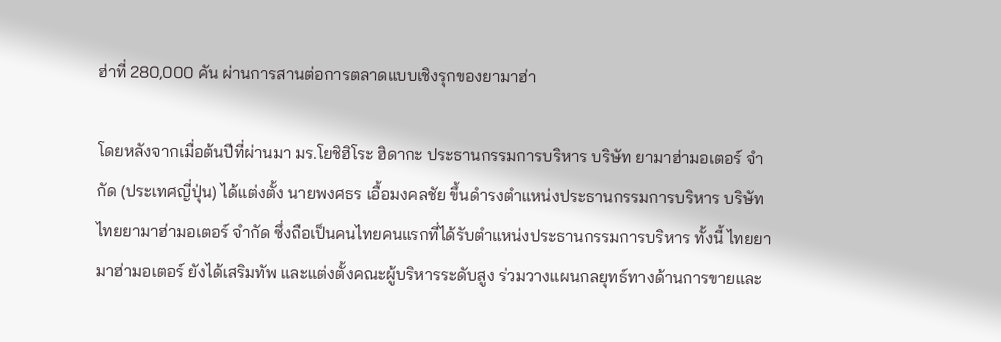ฮ่าที่ 280,000 คัน ผ่านการสานต่อการตลาดแบบเชิงรุกของยามาฮ่า

โดยหลังจากเมื่อต้นปีที่ผ่านมา มร.โยชิฮิโระ ฮิดากะ ประธานกรรมการบริหาร บริษัท ยามาฮ่ามอเตอร์ จำกัด (ประเทศญี่ปุ่น) ได้แต่งตั้ง นายพงศธร เอื้อมงคลชัย ขึ้นดำรงตำแหน่งประธานกรรมการบริหาร บริษัท ไทยยามาฮ่ามอเตอร์ จำกัด ซึ่งถือเป็นคนไทยคนแรกที่ได้รับตำแหน่งประธานกรรมการบริหาร ทั้งนี้ ไทยยามาฮ่ามอเตอร์ ยังได้เสริมทัพ และแต่งตั้งคณะผู้บริหารระดับสูง ร่วมวางแผนกลยุทธ์ทางด้านการขายและ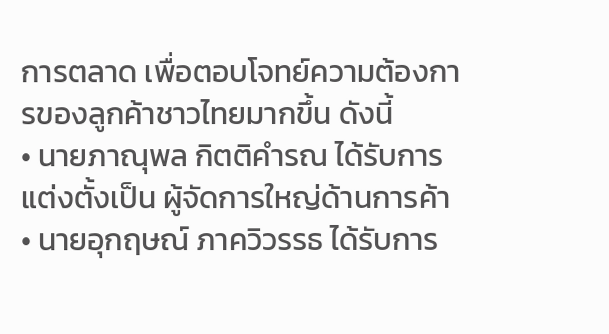การตลาด เพื่อตอบโจทย์ความต้องการของลูกค้าชาวไทยมากขึ้น ดังนี้
• นายภาณุพล กิตติคำรณ ได้รับการแต่งตั้งเป็น ผู้จัดการใหญ่ด้านการค้า
• นายอุกฤษณ์ ภาควิวรรธ ได้รับการ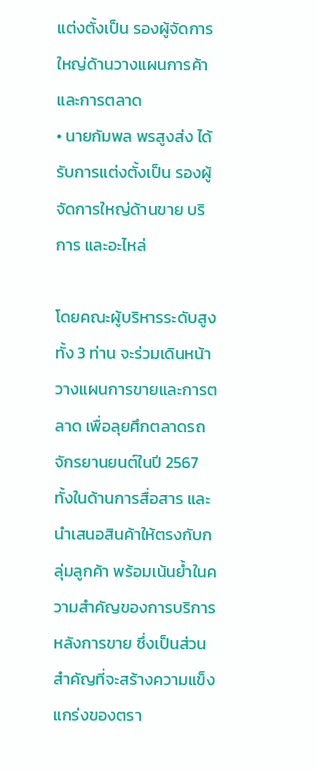แต่งตั้งเป็น รองผู้จัดการใหญ่ด้านวางแผนการค้า และการตลาด
• นายกัมพล พรสูงส่ง ได้รับการแต่งตั้งเป็น รองผู้จัดการใหญ่ด้านขาย บริการ และอะไหล่

โดยคณะผู้บริหารระดับสูงทั้ง 3 ท่าน จะร่วมเดินหน้าวางแผนการขายและการตลาด เพื่อลุยศึกตลาดรถจักรยานยนต์ในปี 2567 ทั้งในด้านการสื่อสาร และนำเสนอสินค้าให้ตรงกับกลุ่มลูกค้า พร้อมเน้นย้ำในความสำคัญของการบริการหลังการขาย ซึ่งเป็นส่วนสำคัญที่จะสร้างความแข็งแกร่งของตรา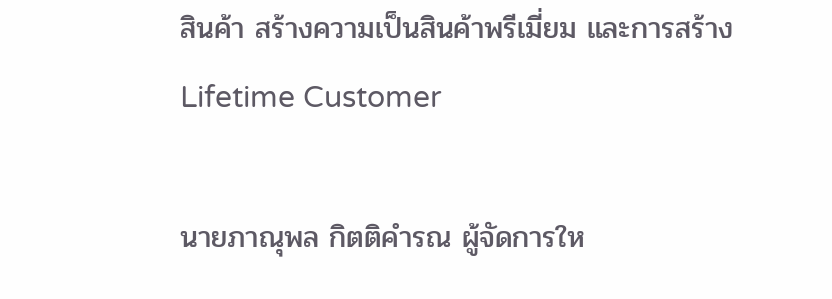สินค้า สร้างความเป็นสินค้าพรีเมี่ยม และการสร้าง Lifetime Customer

นายภาณุพล กิตติคำรณ ผู้จัดการให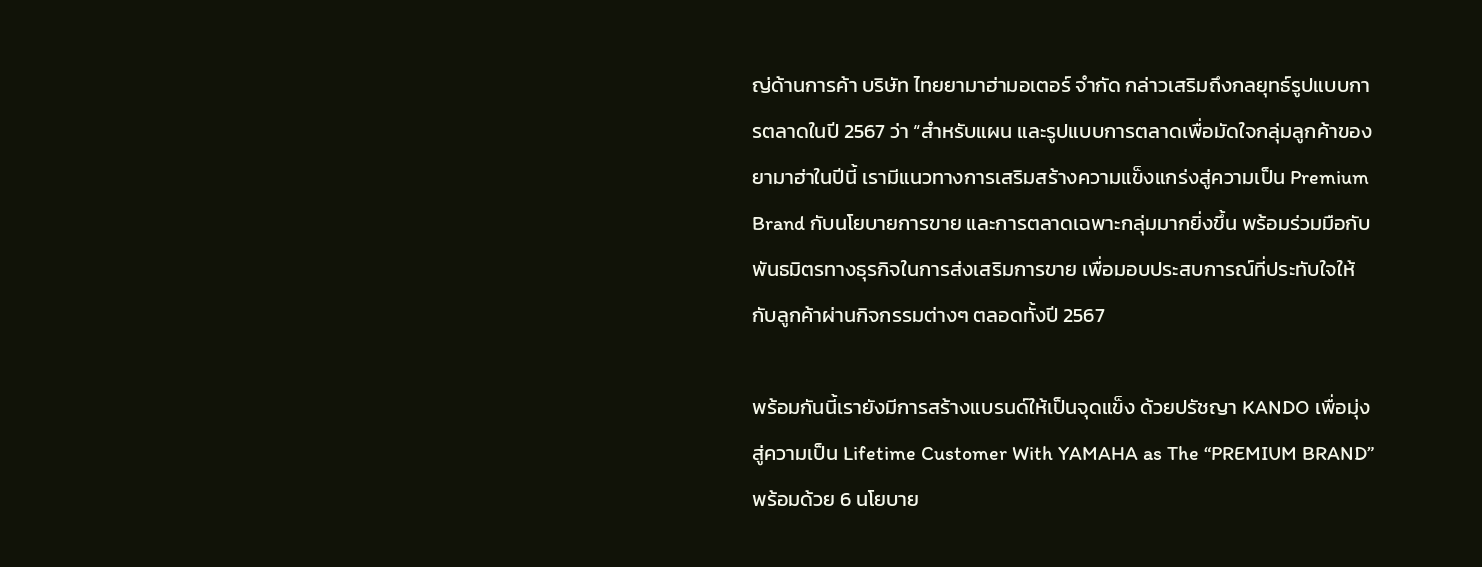ญ่ด้านการค้า บริษัท ไทยยามาฮ่ามอเตอร์ จำกัด กล่าวเสริมถึงกลยุทธ์รูปแบบการตลาดในปี 2567 ว่า “สำหรับแผน และรูปแบบการตลาดเพื่อมัดใจกลุ่มลูกค้าของยามาฮ่าในปีนี้ เรามีแนวทางการเสริมสร้างความแข็งแกร่งสู่ความเป็น Premium Brand กับนโยบายการขาย และการตลาดเฉพาะกลุ่มมากยิ่งขึ้น พร้อมร่วมมือกับพันธมิตรทางธุรกิจในการส่งเสริมการขาย เพื่อมอบประสบการณ์ที่ประทับใจให้กับลูกค้าผ่านกิจกรรมต่างๆ ตลอดทั้งปี 2567

พร้อมกันนี้เรายังมีการสร้างแบรนด์ให้เป็นจุดแข็ง ด้วยปรัชญา KANDO เพื่อมุ่งสู่ความเป็น Lifetime Customer With YAMAHA as The “PREMIUM BRAND” พร้อมด้วย 6 นโยบาย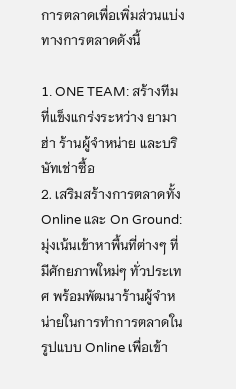การตลาดเพื่อเพิ่มส่วนแบ่งทางการตลาดดังนี้

1. ONE TEAM: สร้างทีมที่แข็งแกร่งระหว่าง ยามาฮ่า ร้านผู้จำหน่าย และบริษัทเช่าซื้อ
2. เสริมสร้างการตลาดทั้ง Online และ On Ground: มุ่งเน้นเข้าหาพื้นที่ต่างๆ ที่มีศักยภาพใหม่ๆ ทั่วประเทศ พร้อมพัฒนาร้านผู้จำหน่ายในการทำการตลาดในรูปแบบ Online เพื่อเข้า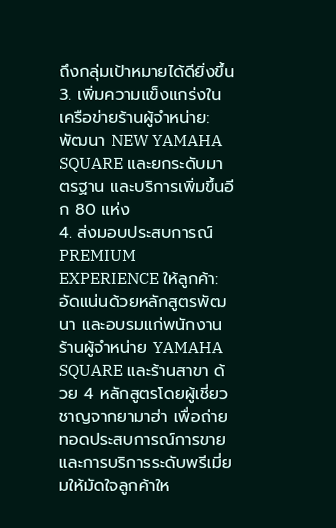ถึงกลุ่มเป้าหมายได้ดียิ่งขึ้น
3. เพิ่มความแข็งแกร่งในเครือข่ายร้านผู้จำหน่าย: พัฒนา NEW YAMAHA SQUARE และยกระดับมาตรฐาน และบริการเพิ่มขึ้นอีก 80 แห่ง
4. ส่งมอบประสบการณ์ PREMIUM EXPERIENCE ให้ลูกค้า: อัดแน่นด้วยหลักสูตรพัฒนา และอบรมแก่พนักงานร้านผู้จำหน่าย YAMAHA SQUARE และร้านสาขา ด้วย 4 หลักสูตรโดยผู้เชี่ยวชาญจากยามาฮ่า เพื่อถ่ายทอดประสบการณ์การขาย และการบริการระดับพรีเมี่ยมให้มัดใจลูกค้าให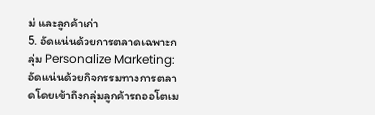ม่ และลูกค้าเก่า
5. อัดแน่นด้วยการตลาดเฉพาะกลุ่ม Personalize Marketing: อัดแน่นด้วยกิจกรรมทางการตลาดโดยเข้าถึงกลุ่มลูกค้ารถออโตเม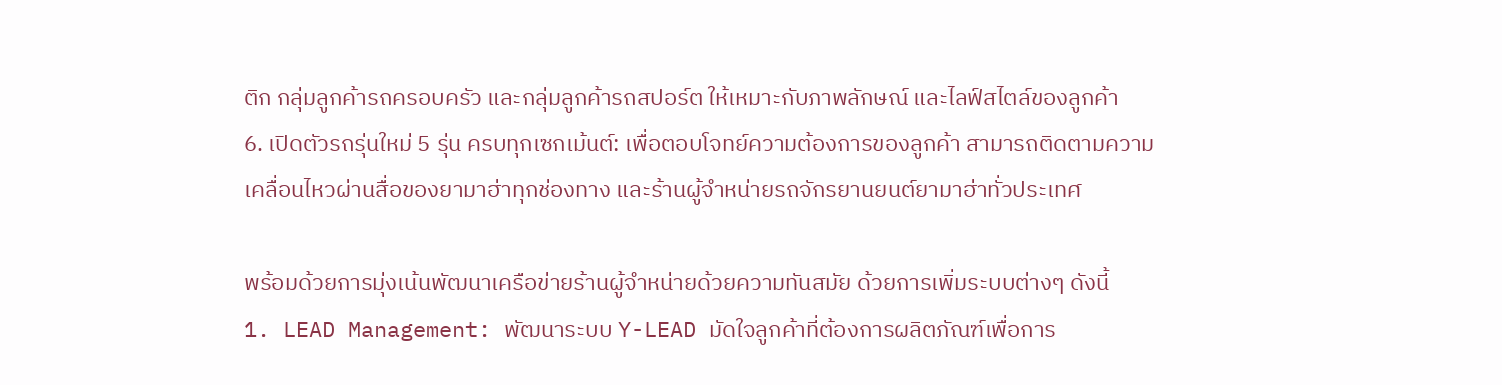ติก กลุ่มลูกค้ารถครอบครัว และกลุ่มลูกค้ารถสปอร์ต ให้เหมาะกับภาพลักษณ์ และไลฟ์สไตล์ของลูกค้า
6. เปิดตัวรถรุ่นใหม่ 5 รุ่น ครบทุกเซกเม้นต์: เพื่อตอบโจทย์ความต้องการของลูกค้า สามารถติดตามความเคลื่อนไหวผ่านสื่อของยามาฮ่าทุกช่องทาง และร้านผู้จำหน่ายรถจักรยานยนต์ยามาฮ่าทั่วประเทศ

พร้อมด้วยการมุ่งเน้นพัฒนาเครือข่ายร้านผู้จำหน่ายด้วยความทันสมัย ด้วยการเพิ่มระบบต่างๆ ดังนี้
1. LEAD Management: พัฒนาระบบ Y-LEAD มัดใจลูกค้าที่ต้องการผลิตภัณฑ์เพื่อการ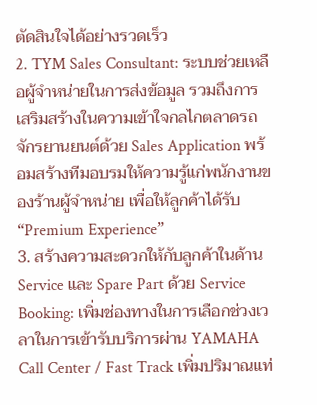ตัดสินใจได้อย่างรวดเร็ว
2. TYM Sales Consultant: ระบบช่วยเหลือผู้จำหน่ายในการส่งข้อมูล รวมถึงการเสริมสร้างในความเข้าใจกลไกตลาดรถจักรยานยนต์ด้วย Sales Application พร้อมสร้างทีมอบรมให้ความรู้แก่พนักงานของร้านผู้จำหน่าย เพื่อให้ลูกค้าได้รับ “Premium Experience”
3. สร้างความสะดวกให้กับลูกค้าในด้าน Service และ Spare Part ด้วย Service Booking: เพิ่มช่องทางในการเลือกช่วงเวลาในการเข้ารับบริการผ่าน YAMAHA Call Center / Fast Track เพิ่มปริมาณแท่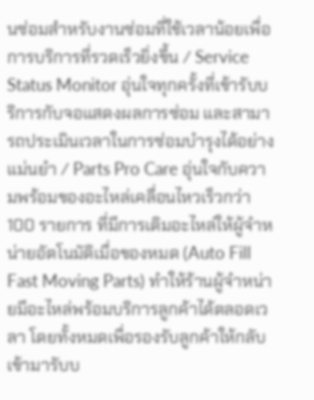นซ่อมสำหรับงานซ่อมที่ใช้เวลาน้อยเพื่อการบริการที่รวดเร็วยิ่งขึ้น / Service Status Monitor อุ่นใจทุกครั้งที่เข้ารับบริการกับจอแสดงผลการซ่อม และสามารถประเมินเวลาในการซ่อมบำรุงได้อย่างแม่นยำ / Parts Pro Care อุ่นใจกับความพร้อมของอะไหล่เคลื่อนไหวเร็วกว่า 100 รายการ ที่มีการเติมอะไหล่ให้ผู้จำหน่ายอัตโนมัติเมื่อของหมด (Auto Fill Fast Moving Parts) ทำให้ร้านผู้จำหน่ายมีอะไหล่พร้อมบริการลูกค้าได้ตลอดเวลา โดยทั้งหมดเพื่อรองรับลูกค้าให้กลับเข้ามารับบ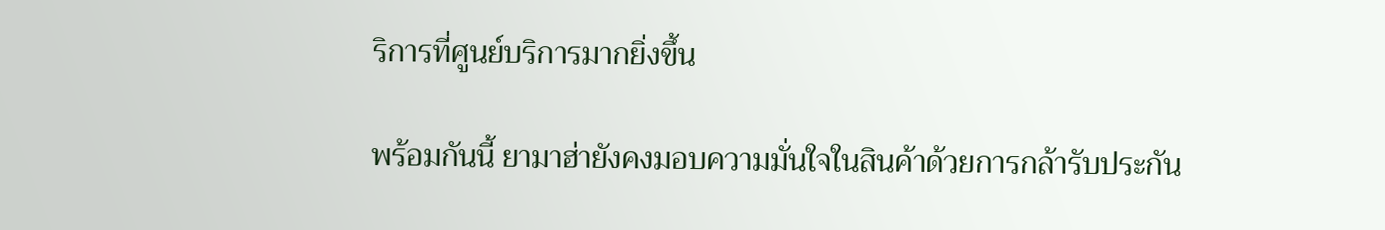ริการที่ศูนย์บริการมากยิ่งขึ้น

พร้อมกันนี้ ยามาฮ่ายังคงมอบความมั่นใจในสินค้าด้วยการกล้ารับประกัน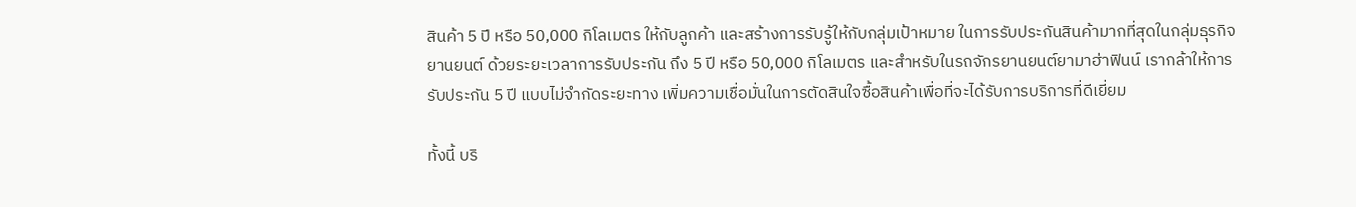สินค้า 5 ปี หรือ 50,000 กิโลเมตร ให้กับลูกค้า และสร้างการรับรู้ให้กับกลุ่มเป้าหมาย ในการรับประกันสินค้ามากที่สุดในกลุ่มธุรกิจยานยนต์ ด้วยระยะเวลาการรับประกัน ถึง 5 ปี หรือ 50,000 กิโลเมตร และสำหรับในรถจักรยานยนต์ยามาฮ่าฟินน์ เรากล้าให้การรับประกัน 5 ปี แบบไม่จำกัดระยะทาง เพิ่มความเชื่อมั่นในการตัดสินใจซื้อสินค้าเพื่อที่จะได้รับการบริการที่ดีเยี่ยม

ทั้งนี้ บริ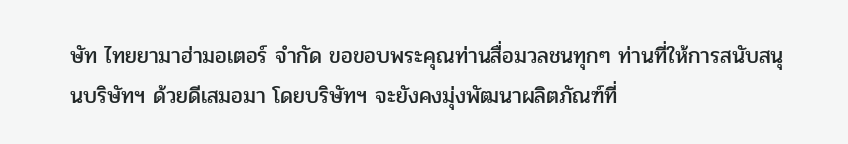ษัท ไทยยามาฮ่ามอเตอร์ จำกัด ขอขอบพระคุณท่านสื่อมวลชนทุกๆ ท่านที่ให้การสนับสนุนบริษัทฯ ด้วยดีเสมอมา โดยบริษัทฯ จะยังคงมุ่งพัฒนาผลิตภัณฑ์ที่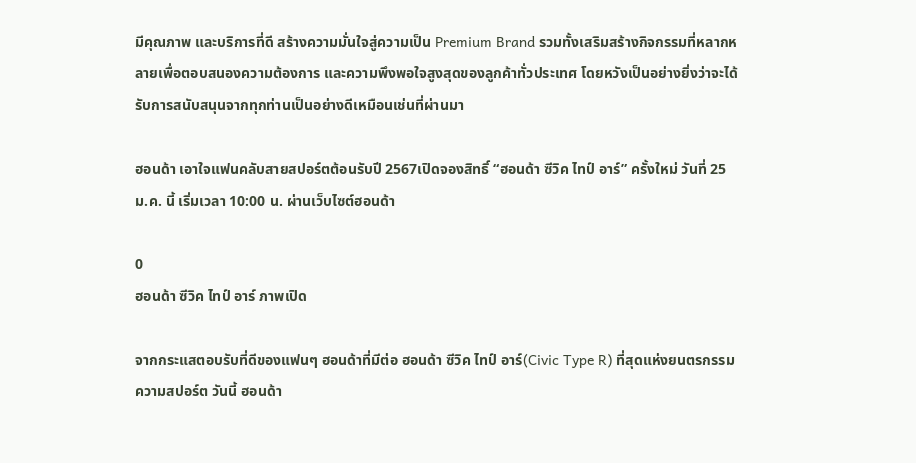มีคุณภาพ และบริการที่ดี สร้างความมั่นใจสู่ความเป็น Premium Brand รวมทั้งเสริมสร้างกิจกรรมที่หลากหลายเพื่อตอบสนองความต้องการ และความพึงพอใจสูงสุดของลูกค้าทั่วประเทศ โดยหวังเป็นอย่างยิ่งว่าจะได้รับการสนับสนุนจากทุกท่านเป็นอย่างดีเหมือนเช่นที่ผ่านมา

ฮอนด้า เอาใจแฟนคลับสายสปอร์ตต้อนรับปี 2567เปิดจองสิทธิ์ “ฮอนด้า ซีวิค ไทป์ อาร์” ครั้งใหม่ วันที่ 25 ม.ค. นี้ เริ่มเวลา 10:00 น. ผ่านเว็บไซต์ฮอนด้า

0
ฮอนด้า ซีวิค ไทป์ อาร์ ภาพเปิด

จากกระแสตอบรับที่ดีของแฟนๆ ฮอนด้าที่มีต่อ ฮอนด้า ซีวิค ไทป์ อาร์(Civic Type R) ที่สุดแห่งยนตรกรรมความสปอร์ต วันนี้ ฮอนด้า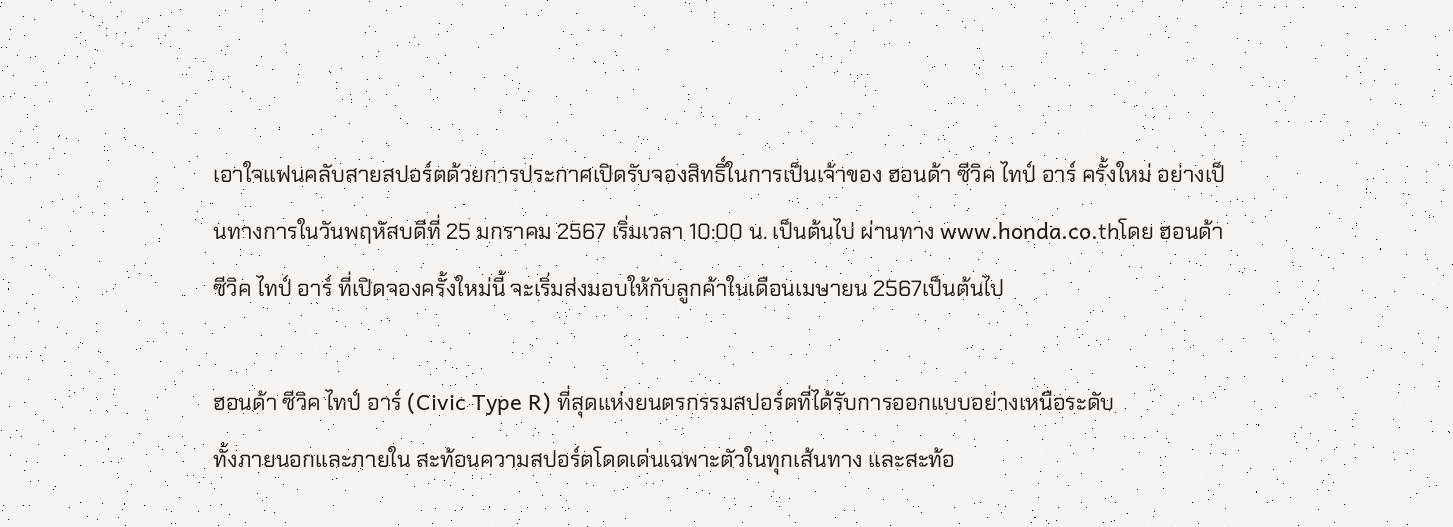เอาใจแฟนคลับสายสปอร์ตด้วยการประกาศเปิดรับจองสิทธิ์ในการเป็นเจ้าของ ฮอนด้า ซีวิค ไทป์ อาร์ ครั้งใหม่ อย่างเป็นทางการในวันพฤหัสบดีที่ 25 มกราคม 2567 เริ่มเวลา 10:00 น. เป็นต้นไป ผ่านทาง www.honda.co.thโดย ฮอนด้า ซีวิค ไทป์ อาร์ ที่เปิดจองครั้งใหม่นี้ จะเริ่มส่งมอบให้กับลูกค้าในเดือนเมษายน 2567เป็นต้นไป

ฮอนด้า ซีวิค ไทป์ อาร์ (Civic Type R) ที่สุดแห่งยนตรกรรมสปอร์ตที่ได้รับการออกแบบอย่างเหนือระดับ
ทั้งภายนอกและภายใน สะท้อนความสปอร์ตโดดเด่นเฉพาะตัวในทุกเส้นทาง และสะท้อ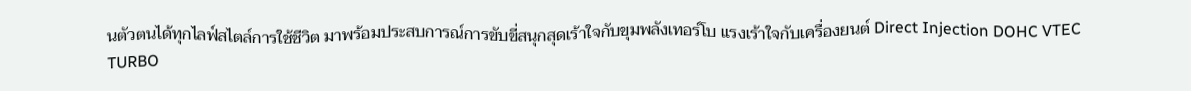นตัวตนได้ทุกไลฟ์สไตล์การใช้ชีวิต มาพร้อมประสบการณ์การขับขี่สนุกสุดเร้าใจกับขุมพลังเทอร์โบ แรงเร้าใจกับเครื่องยนต์ Direct Injection DOHC VTEC TURBO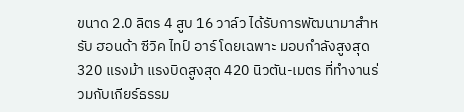ขนาด 2.0 ลิตร 4 สูบ 16 วาล์ว ได้รับการพัฒนามาสำหรับ ฮอนด้า ซีวิค ไทป์ อาร์ โดยเฉพาะ มอบกำลังสูงสุด 320 แรงม้า แรงบิดสูงสุด 420 นิวตัน-เมตร ที่ทำงานร่วมกับเกียร์ธรรม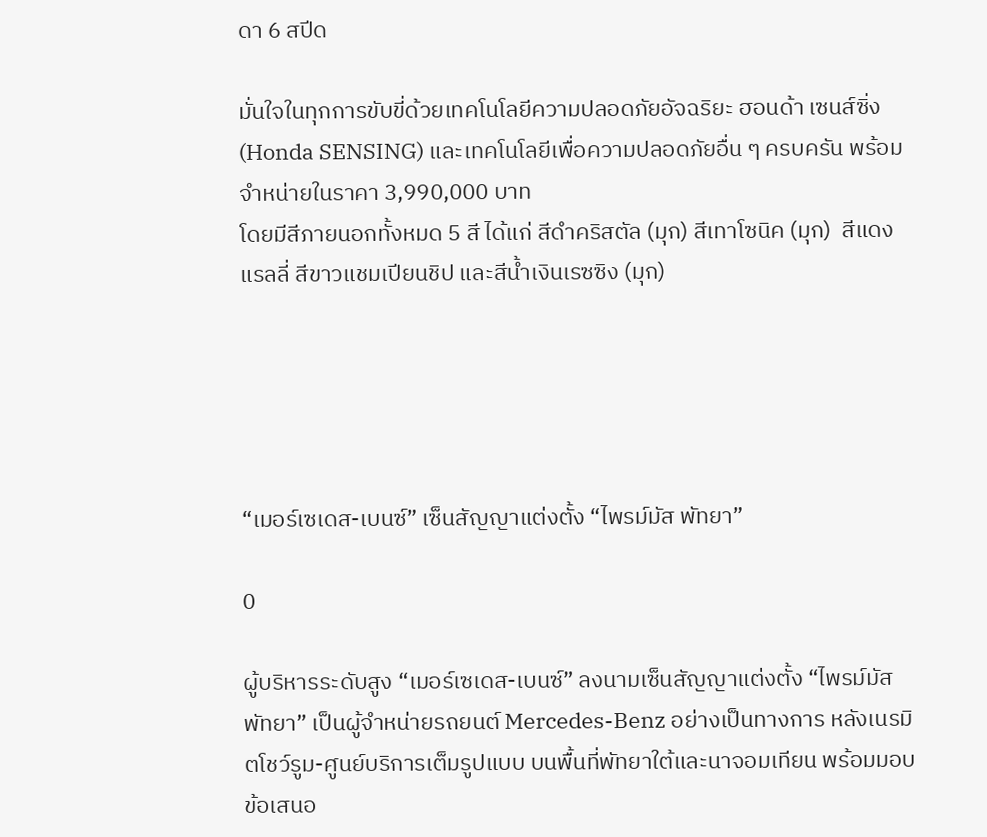ดา 6 สปีด

มั่นใจในทุกการขับขี่ด้วยเทคโนโลยีความปลอดภัยอัจฉริยะ ฮอนด้า เซนส์ซิ่ง (Honda SENSING) และเทคโนโลยีเพื่อความปลอดภัยอื่น ๆ ครบครัน พร้อมจำหน่ายในราคา 3,990,000 บาท
โดยมีสีภายนอกทั้งหมด 5 สี ได้แก่ สีดำคริสตัล (มุก) สีเทาโซนิค (มุก)  สีแดงแรลลี่ สีขาวแชมเปียนชิป และสีน้ำเงินเรซซิง (มุก)





“เมอร์เซเดส-เบนซ์” เซ็นสัญญาแต่งตั้ง “ไพรม์มัส พัทยา”

0

ผู้บริหารระดับสูง “เมอร์เซเดส-เบนซ์” ลงนามเซ็นสัญญาแต่งตั้ง “ไพรม์มัส พัทยา” เป็นผู้จำหน่ายรถยนต์ Mercedes-Benz อย่างเป็นทางการ หลังเนรมิตโชว์รูม-ศูนย์บริการเต็มรูปแบบ บนพื้นที่พัทยาใต้และนาจอมเทียน พร้อมมอบข้อเสนอ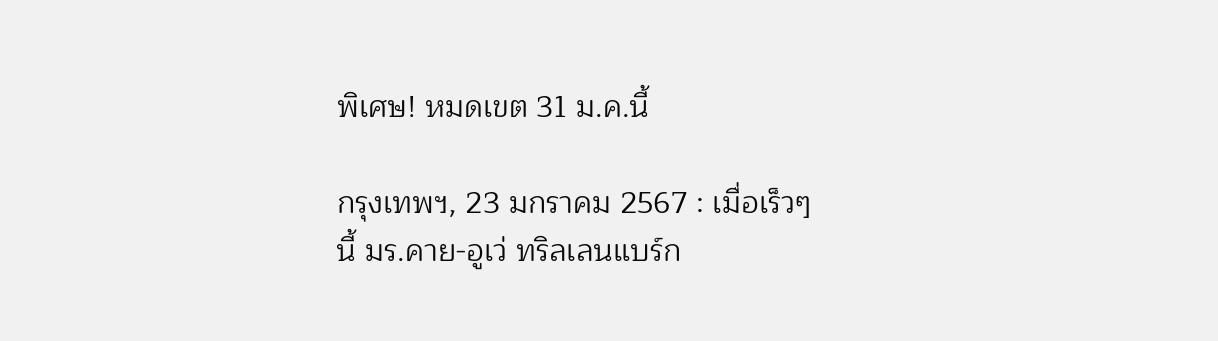พิเศษ! หมดเขต 31 ม.ค.นี้

กรุงเทพฯ, 23 มกราคม 2567 : เมื่อเร็วๆ นี้ มร.คาย-อูเว่ ทริลเลนแบร์ก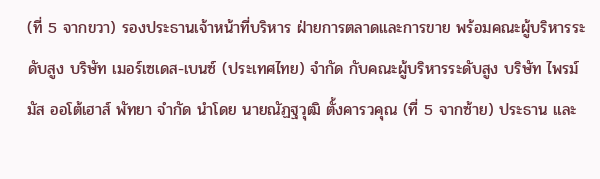(ที่ 5 จากขวา) รองประธานเจ้าหน้าที่บริหาร ฝ่ายการตลาดและการขาย พร้อมคณะผู้บริหารระดับสูง บริษัท เมอร์เซเดส-เบนซ์ (ประเทศไทย) จำกัด กับคณะผู้บริหารระดับสูง บริษัท ไพรม์มัส ออโต้เฮาส์ พัทยา จำกัด นำโดย นายณัฏฐวุฒิ ตั้งคารวคุณ (ที่ 5 จากซ้าย) ประธาน และ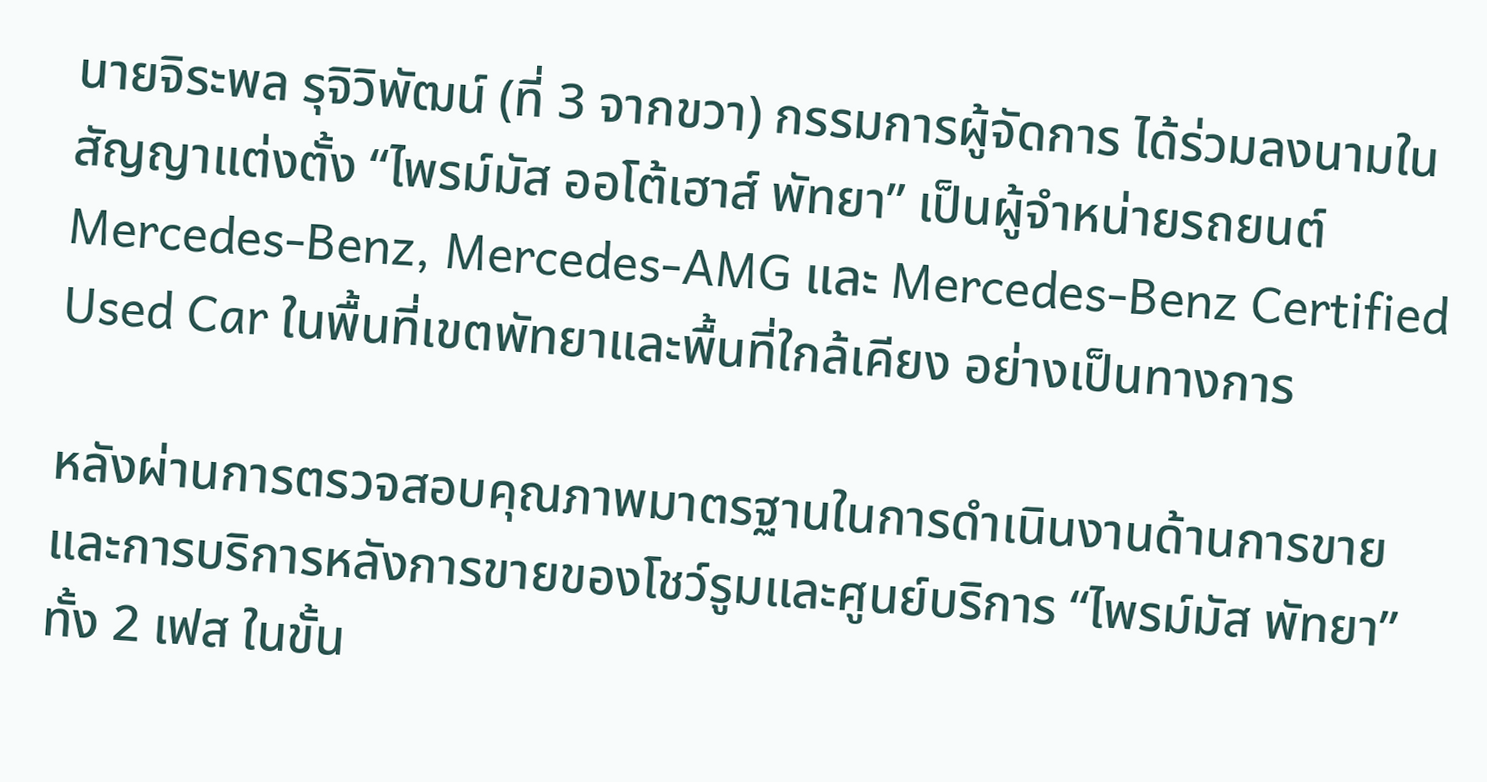นายจิระพล รุจิวิพัฒน์ (ที่ 3 จากขวา) กรรมการผู้จัดการ ได้ร่วมลงนามในสัญญาแต่งตั้ง “ไพรม์มัส ออโต้เฮาส์ พัทยา” เป็นผู้จำหน่ายรถยนต์ Mercedes-Benz, Mercedes-AMG และ Mercedes-Benz Certified Used Car ในพื้นที่เขตพัทยาและพื้นที่ใกล้เคียง อย่างเป็นทางการ

หลังผ่านการตรวจสอบคุณภาพมาตรฐานในการดำเนินงานด้านการขายและการบริการหลังการขายของโชว์รูมและศูนย์บริการ “ไพรม์มัส พัทยา” ทั้ง 2 เฟส ในขั้น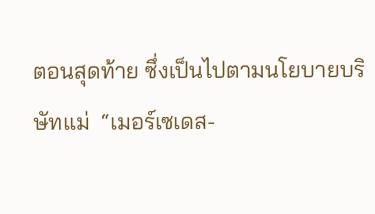ตอนสุดท้าย ซึ่งเป็นไปตามนโยบายบริษัทแม่  “เมอร์เซเดส-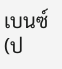เบนซ์ (ป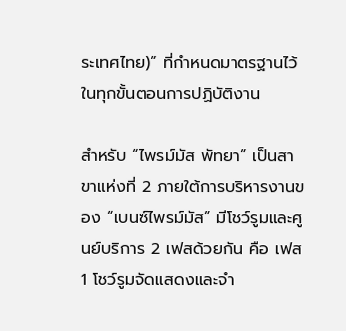ระเทศไทย)” ที่กำหนดมาตรฐานไว้ในทุกขั้นตอนการปฏิบัติงาน

สำหรับ “ไพรม์มัส พัทยา” เป็นสาขาแห่งที่ 2 ภายใต้การบริหารงานของ “เบนซ์ไพรม์มัส” มีโชว์รูมและศูนย์บริการ 2 เฟสด้วยกัน คือ เฟส 1 โชว์รูมจัดแสดงและจำ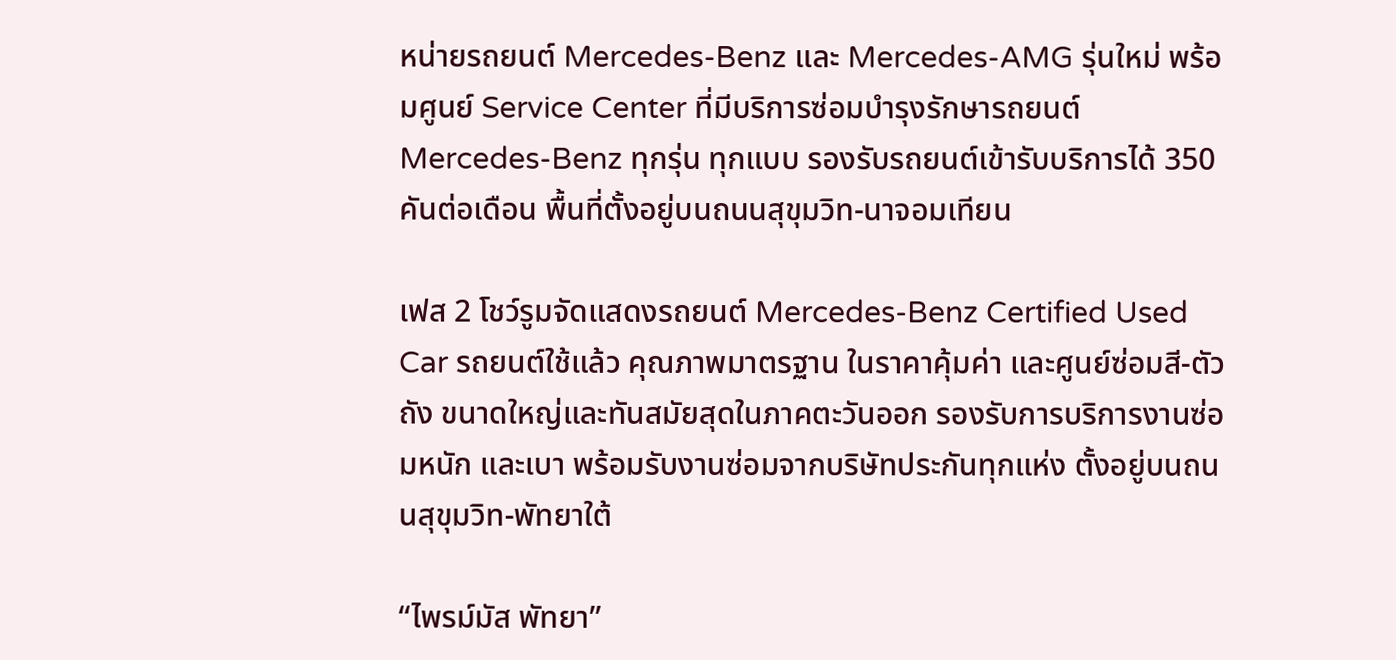หน่ายรถยนต์ Mercedes-Benz และ Mercedes-AMG รุ่นใหม่ พร้อมศูนย์ Service Center ที่มีบริการซ่อมบำรุงรักษารถยนต์ Mercedes-Benz ทุกรุ่น ทุกแบบ รองรับรถยนต์เข้ารับบริการได้ 350 คันต่อเดือน พื้นที่ตั้งอยู่บนถนนสุขุมวิท-นาจอมเทียน

เฟส 2 โชว์รูมจัดแสดงรถยนต์ Mercedes-Benz Certified Used Car รถยนต์ใช้แล้ว คุณภาพมาตรฐาน ในราคาคุ้มค่า และศูนย์ซ่อมสี-ตัวถัง ขนาดใหญ่และทันสมัยสุดในภาคตะวันออก รองรับการบริการงานซ่อมหนัก และเบา พร้อมรับงานซ่อมจากบริษัทประกันทุกแห่ง ตั้งอยู่บนถนนสุขุมวิท-พัทยาใต้

“ไพรม์มัส พัทยา”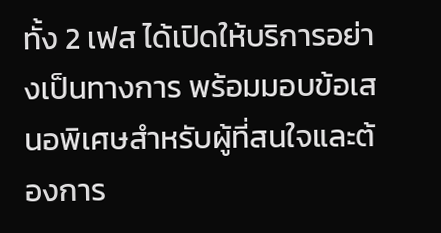ทั้ง 2 เฟส ได้เปิดให้บริการอย่างเป็นทางการ พร้อมมอบข้อเสนอพิเศษสำหรับผู้ที่สนใจและต้องการ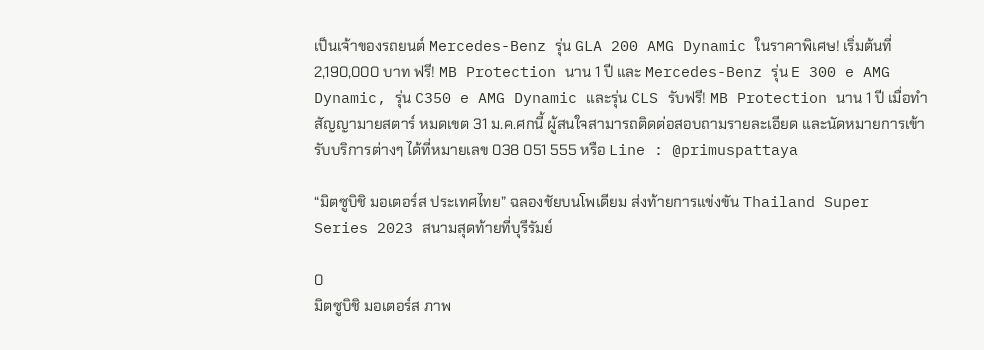เป็นเจ้าของรถยนต์ Mercedes-Benz รุ่น GLA 200 AMG Dynamic ในราคาพิเศษ! เริ่มต้นที่ 2,190,000 บาท ฟรี! MB Protection นาน 1 ปี และ Mercedes-Benz รุ่น E 300 e AMG Dynamic, รุ่น C350 e AMG Dynamic และรุ่น CLS รับฟรี! MB Protection นาน 1 ปี เมื่อทำสัญญามายสตาร์ หมดเขต 31 ม.ค.ศกนี้ ผู้สนใจสามารถติดต่อสอบถามรายละเอียด และนัดหมายการเข้ารับบริการต่างๆ ได้ที่หมายเลข 038 051 555 หรือ Line : @primuspattaya

“มิตซูบิชิ มอเตอร์ส ประเทศไทย” ฉลองชัยบนโพเดียม ส่งท้ายการแข่งขัน Thailand Super Series 2023 สนามสุดท้ายที่บุรีรัมย์

0
มิตซูบิชิ มอเตอร์ส ภาพ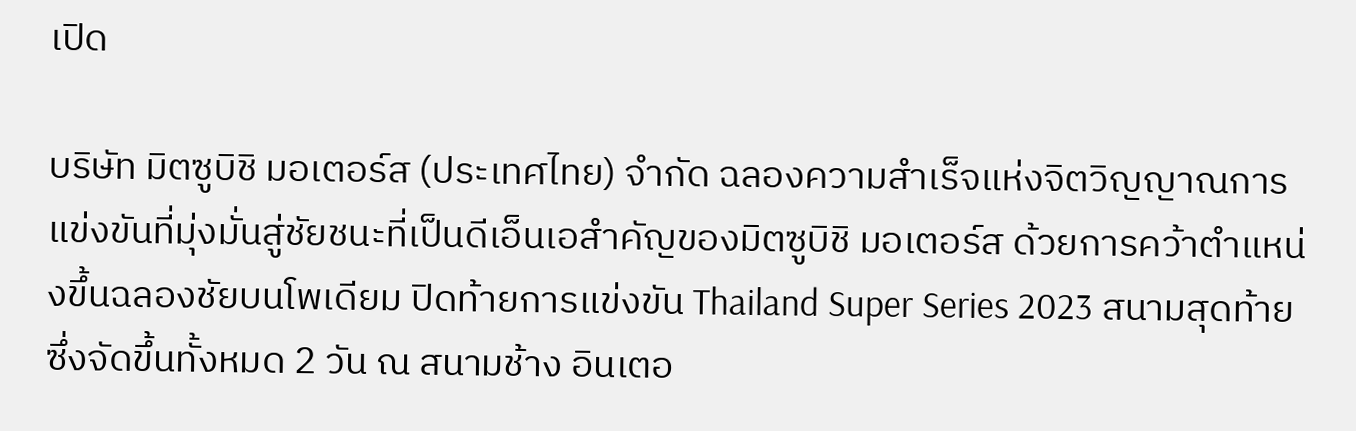เปิด

บริษัท มิตซูบิชิ มอเตอร์ส (ประเทศไทย) จำกัด ฉลองความสำเร็จแห่งจิตวิญญาณการแข่งขันที่มุ่งมั่นสู่ชัยชนะที่เป็นดีเอ็นเอสำคัญของมิตซูบิชิ มอเตอร์ส ด้วยการคว้าตำแหน่งขึ้นฉลองชัยบนโพเดียม ปิดท้ายการแข่งขัน Thailand Super Series 2023 สนามสุดท้าย ซึ่งจัดขึ้นทั้งหมด 2 วัน ณ สนามช้าง อินเตอ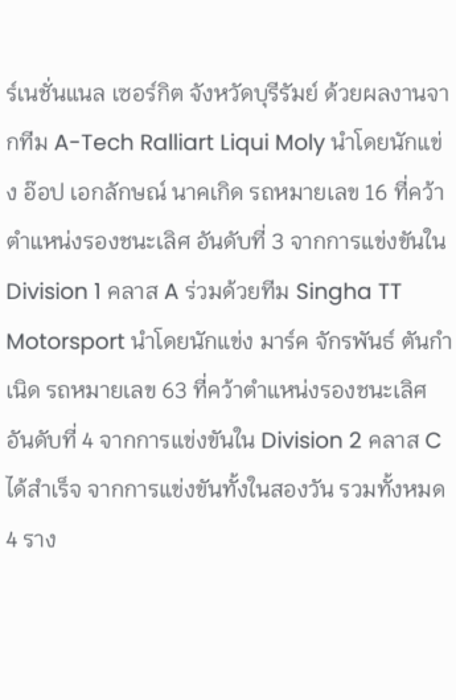ร์เนชั่นแนล เซอร์กิต จังหวัดบุรีรัมย์ ด้วยผลงานจากทีม A-Tech Ralliart Liqui Moly นำโดยนักแข่ง อ๊อป เอกลักษณ์ นาคเกิด รถหมายเลข 16 ที่คว้าตำแหน่งรองชนะเลิศ อันดับที่ 3 จากการแข่งขันใน Division 1 คลาส A ร่วมด้วยทีม Singha TT Motorsport นำโดยนักแข่ง มาร์ค จักรพันธ์ ตันกำเนิด รถหมายเลข 63 ที่คว้าตำแหน่งรองชนะเลิศ อันดับที่ 4 จากการแข่งขันใน Division 2 คลาส C ได้สำเร็จ จากการแข่งขันทั้งในสองวัน รวมทั้งหมด 4 ราง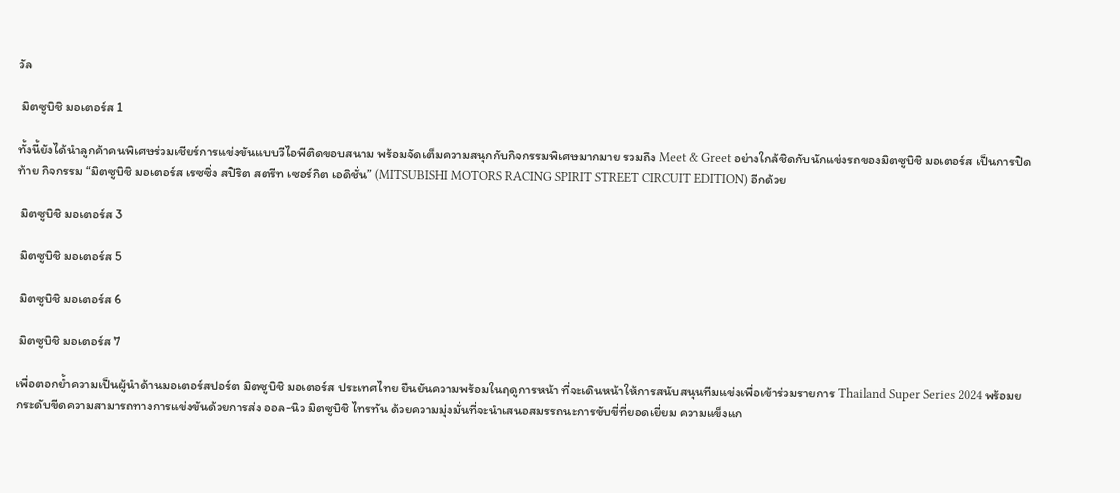วัล

 มิตซูบิชิ มอเตอร์ส 1

ทั้งนี้ยังได้นำลูกค้าคนพิเศษร่วมเชียร์การแข่งขันแบบวีไอพีติดขอบสนาม พร้อมจัดเต็มความสนุกกับกิจกรรมพิเศษมากมาย รวมถึง Meet & Greet อย่างใกล้ชิดกับนักแข่งรถของมิตซูบิชิ มอเตอร์ส เป็นการปิดท้าย กิจกรรม “มิตซูบิชิ มอเตอร์ส เรซซิ่ง สปิริต สตรีท เซอร์กิต เอดิชั่น” (MITSUBISHI MOTORS RACING SPIRIT STREET CIRCUIT EDITION) อีกด้วย

 มิตซูบิชิ มอเตอร์ส 3

 มิตซูบิชิ มอเตอร์ส 5

 มิตซูบิชิ มอเตอร์ส 6

 มิตซูบิชิ มอเตอร์ส 7

เพื่อตอกย้ำความเป็นผู้นำด้านมอเตอร์สปอร์ต มิตซูบิชิ มอเตอร์ส ประเทศไทย ยืนยันความพร้อมในฤดูการหน้า ที่จะเดินหน้าให้การสนับสนุนทีมแข่งเพื่อเข้าร่วมรายการ Thailand Super Series 2024 พร้อมยกระดับขีดความสามารถทางการแข่งขันด้วยการส่ง ออล-นิว มิตซูบิชิ ไทรทัน ด้วยความมุ่งมั่นที่จะนำเสนอสมรรถนะการขับขี่ที่ยอดเยี่ยม ความแข็งแก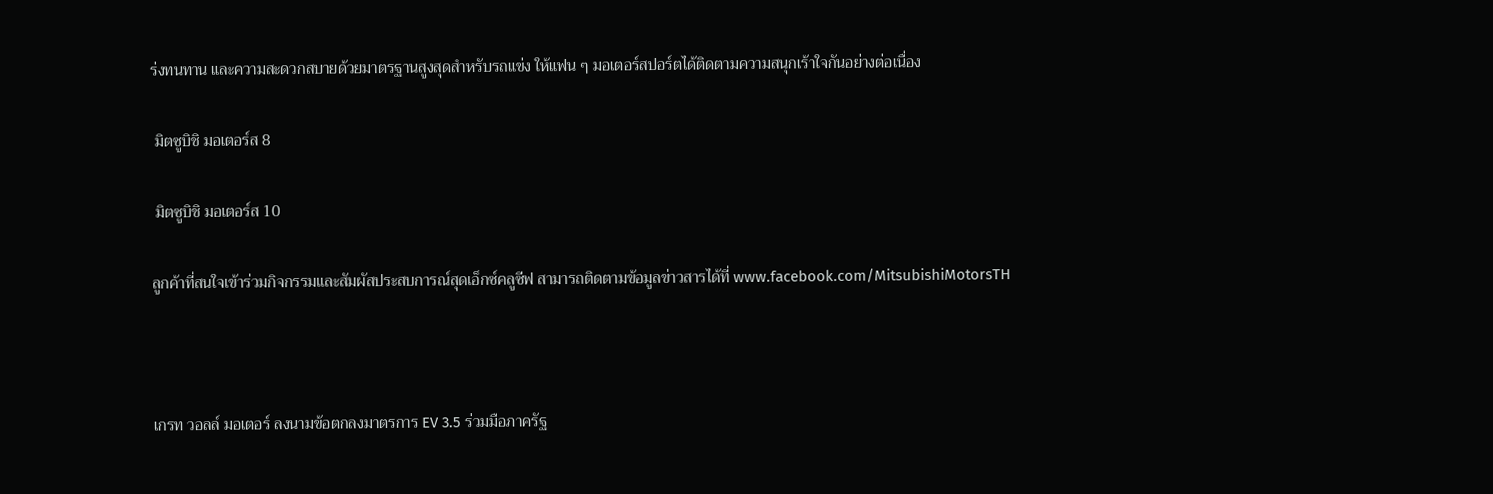ร่งทนทาน และความสะดวกสบายด้วยมาตรฐานสูงสุดสำหรับรถแข่ง ให้แฟน ๆ มอเตอร์สปอร์ตได้ติดตามความสนุกเร้าใจกันอย่างต่อเนื่อง

 มิตซูบิชิ มอเตอร์ส 8

 มิตซูบิชิ มอเตอร์ส 10

ลูกค้าที่สนใจเข้าร่วมกิจกรรมและสัมผัสประสบการณ์สุดเอ็กซ์คลูซีฟ สามารถติดตามข้อมูลข่าวสารได้ที่ www.facebook.com/MitsubishiMotorsTH



เกรท วอลล์ มอเตอร์ ลงนามข้อตกลงมาตรการ EV 3.5 ร่วมมือภาครัฐ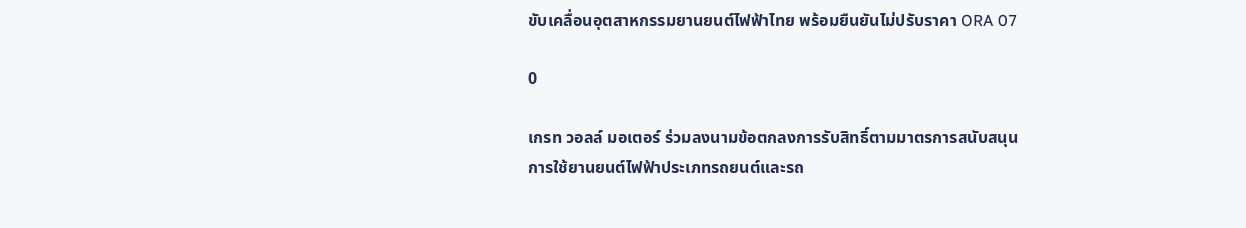ขับเคลื่อนอุตสาหกรรมยานยนต์ไฟฟ้าไทย พร้อมยืนยันไม่ปรับราคา ORA 07

0

เกรท วอลล์ มอเตอร์ ร่วมลงนามข้อตกลงการรับสิทธิ์ตามมาตรการสนับสนุนการใช้ยานยนต์ไฟฟ้าประเภทรถยนต์และรถ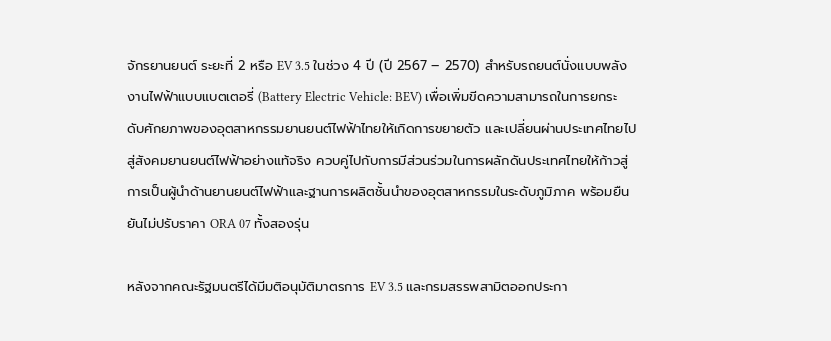จักรยานยนต์ ระยะที่ 2 หรือ EV 3.5 ในช่วง 4 ปี (ปี 2567 – 2570) สำหรับรถยนต์นั่งแบบพลังงานไฟฟ้าแบบแบตเตอรี่ (Battery Electric Vehicle: BEV) เพื่อเพิ่มขีดความสามารถในการยกระดับศักยภาพของอุตสาหกรรมยานยนต์ไฟฟ้าไทยให้เกิดการขยายตัว และเปลี่ยนผ่านประเทศไทยไปสู่สังคมยานยนต์ไฟฟ้าอย่างแท้จริง ควบคู่ไปกับการมีส่วนร่วมในการผลักดันประเทศไทยให้ก้าวสู่การเป็นผู้นำด้านยานยนต์ไฟฟ้าและฐานการผลิตชั้นนำของอุตสาหกรรมในระดับภูมิภาค พร้อมยืนยันไม่ปรับราคา ORA 07 ทั้งสองรุ่น

หลังจากคณะรัฐมนตรีได้มีมติอนุมัติมาตรการ EV 3.5 และกรมสรรพสามิตออกประกา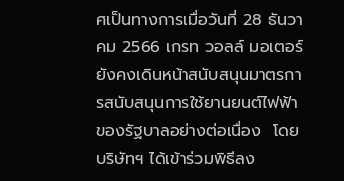ศเป็นทางการเมื่อวันที่ 28 ธันวาคม 2566 เกรท วอลล์ มอเตอร์ ยังคงเดินหน้าสนับสนุนมาตรการสนับสนุนการใช้ยานยนต์ไฟฟ้าของรัฐบาลอย่างต่อเนื่อง  โดยบริษัทฯ ได้เข้าร่วมพิธีลง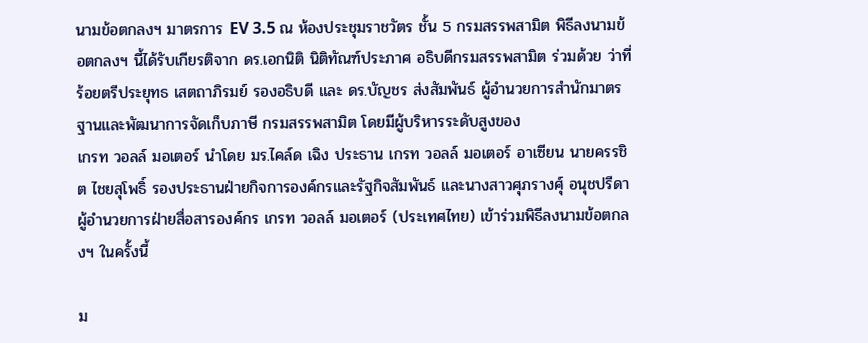นามข้อตกลงฯ มาตรการ EV 3.5 ณ ห้องประชุมราชวัตร ชั้น 5 กรมสรรพสามิต พิธีลงนามข้อตกลงฯ นี้ได้รับเกียรติจาก ดร.เอกนิติ นิติทัณฑ์ประภาศ อธิบดีกรมสรรพสามิต ร่วมด้วย ว่าที่ร้อยตรีประยุทธ เสตถาภิรมย์ รองอธิบดี และ ดร.บัญชร ส่งสัมพันธ์ ผู้อำนวยการสำนักมาตรฐานและพัฒนาการจัดเก็บภาษี กรมสรรพสามิต โดยมีผู้บริหารระดับสูงของ
เกรท วอลล์ มอเตอร์ นำโดย มร.ไคล์ด เฉิง ประธาน เกรท วอลล์ มอเตอร์ อาเซียน นายครรชิต ไชยสุโพธิ์ รองประธานฝ่ายกิจการองค์กรและรัฐกิจสัมพันธ์ และนางสาวศุภรางศุ์ อนุชปรีดา ผู้อำนวยการฝ่ายสื่อสารองค์กร เกรท วอลล์ มอเตอร์ (ประเทศไทย) เข้าร่วมพิธีลงนามข้อตกลงฯ ในครั้งนี้

ม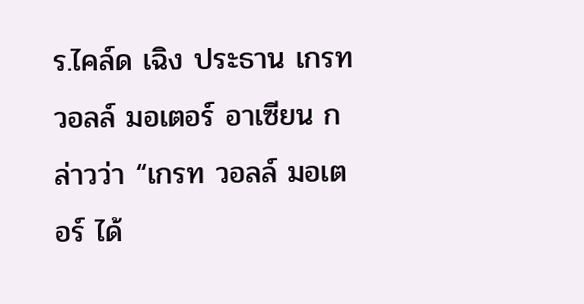ร.ไคล์ด เฉิง ประธาน เกรท วอลล์ มอเตอร์ อาเซียน กล่าวว่า “เกรท วอลล์ มอเตอร์ ได้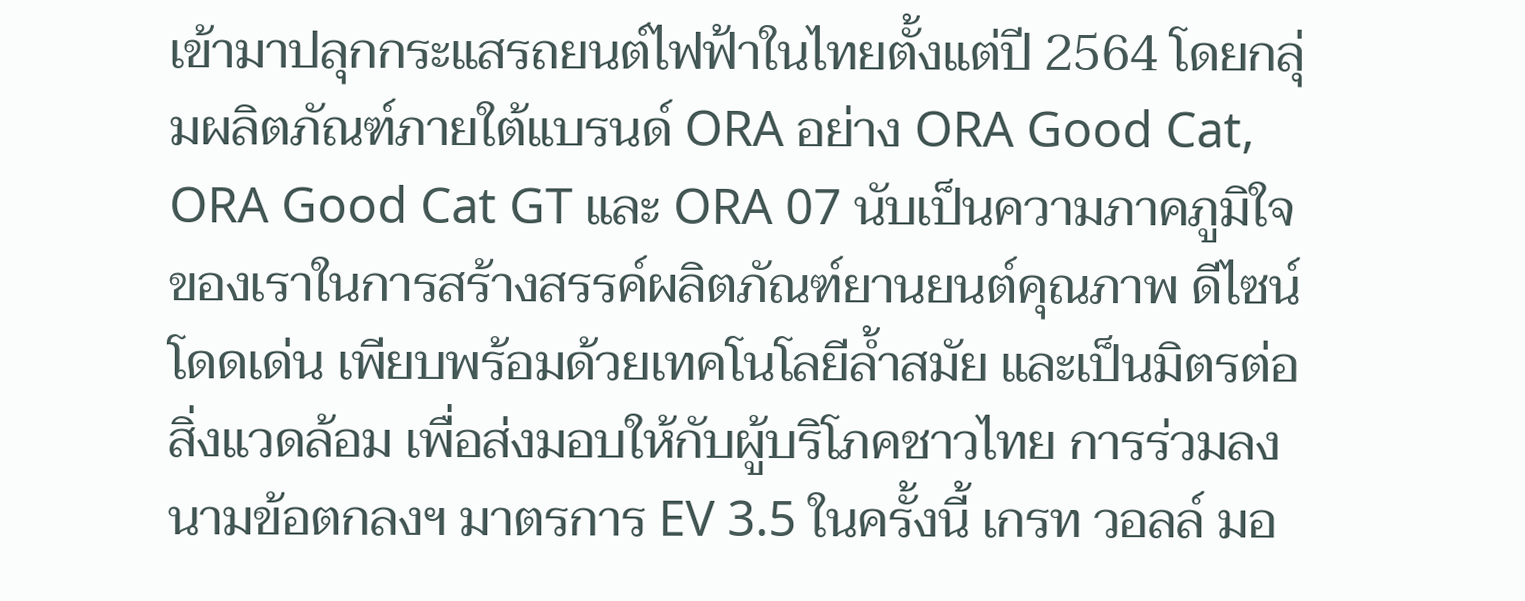เข้ามาปลุกกระแสรถยนต์ไฟฟ้าในไทยตั้งแต่ปี 2564 โดยกลุ่มผลิตภัณฑ์ภายใต้แบรนด์ ORA อย่าง ORA Good Cat, ORA Good Cat GT และ ORA 07 นับเป็นความภาคภูมิใจของเราในการสร้างสรรค์ผลิตภัณฑ์ยานยนต์คุณภาพ ดีไซน์โดดเด่น เพียบพร้อมด้วยเทคโนโลยีล้ำสมัย และเป็นมิตรต่อสิ่งแวดล้อม เพื่อส่งมอบให้กับผู้บริโภคชาวไทย การร่วมลงนามข้อตกลงฯ มาตรการ EV 3.5 ในครั้งนี้ เกรท วอลล์ มอ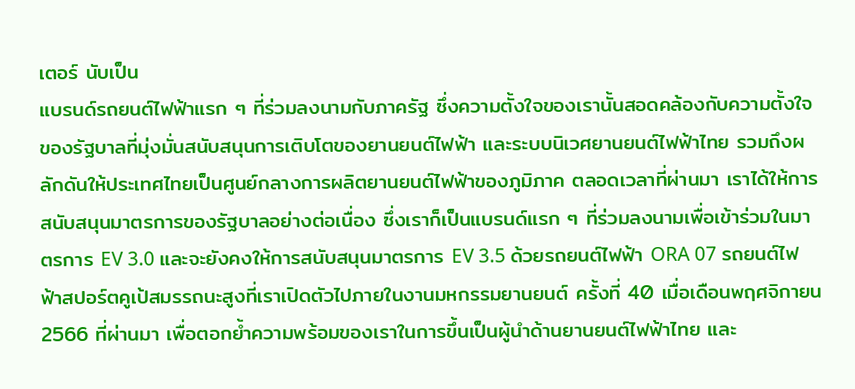เตอร์ นับเป็น
แบรนด์รถยนต์ไฟฟ้าแรก ๆ ที่ร่วมลงนามกับภาครัฐ ซึ่งความตั้งใจของเรานั้นสอดคล้องกับความตั้งใจของรัฐบาลที่มุ่งมั่นสนับสนุนการเติบโตของยานยนต์ไฟฟ้า และระบบนิเวศยานยนต์ไฟฟ้าไทย รวมถึงผลักดันให้ประเทศไทยเป็นศูนย์กลางการผลิตยานยนต์ไฟฟ้าของภูมิภาค ตลอดเวลาที่ผ่านมา เราได้ให้การสนับสนุนมาตรการของรัฐบาลอย่างต่อเนื่อง ซึ่งเราก็เป็นแบรนด์แรก ๆ ที่ร่วมลงนามเพื่อเข้าร่วมในมาตรการ EV 3.0 และจะยังคงให้การสนับสนุนมาตรการ EV 3.5 ด้วยรถยนต์ไฟฟ้า ORA 07 รถยนต์ไฟฟ้าสปอร์ตคูเป้สมรรถนะสูงที่เราเปิดตัวไปภายในงานมหกรรมยานยนต์ ครั้งที่ 40 เมื่อเดือนพฤศจิกายน 2566 ที่ผ่านมา เพื่อตอกย้ำความพร้อมของเราในการขึ้นเป็นผู้นำด้านยานยนต์ไฟฟ้าไทย และ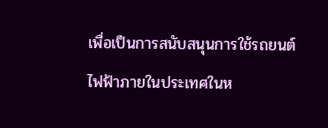เพื่อเป็นการสนับสนุนการใช้รถยนต์ไฟฟ้าภายในประเทศในห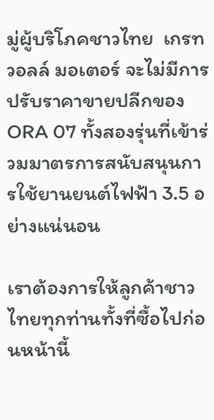มู่ผู้บริโภคชาวไทย  เกรท วอลล์ มอเตอร์ จะไม่มีการปรับราคาขายปลีกของ ORA 07 ทั้งสองรุ่นที่เข้าร่วมมาตรการสนับสนุนการใช้ยานยนต์ไฟฟ้า 3.5 อย่างแน่นอน

เราต้องการให้ลูกค้าชาวไทยทุกท่านทั้งที่ซื้อไปก่อนหน้านี้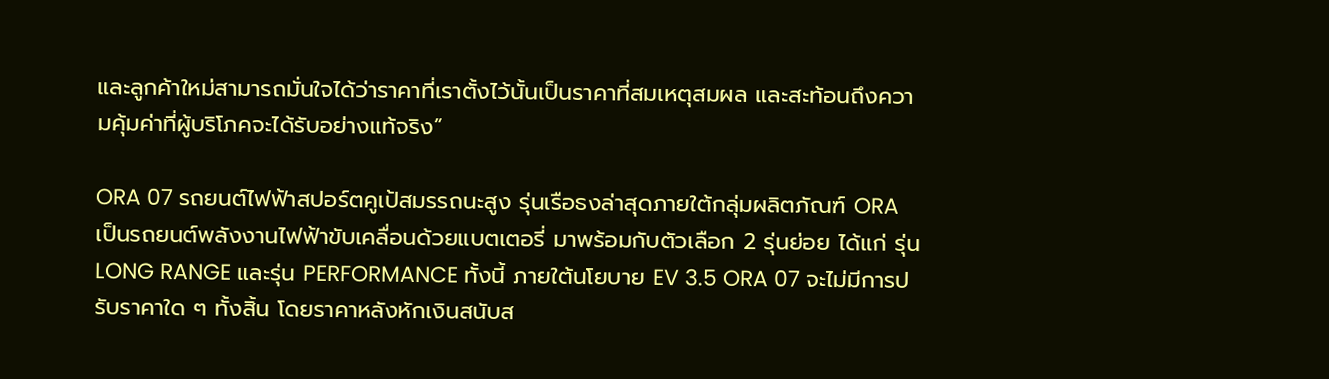และลูกค้าใหม่สามารถมั่นใจได้ว่าราคาที่เราตั้งไว้นั้นเป็นราคาที่สมเหตุสมผล และสะท้อนถึงความคุ้มค่าที่ผู้บริโภคจะได้รับอย่างแท้จริง”

ORA 07 รถยนต์ไฟฟ้าสปอร์ตคูเป้สมรรถนะสูง รุ่นเรือธงล่าสุดภายใต้กลุ่มผลิตภัณฑ์ ORA เป็นรถยนต์พลังงานไฟฟ้าขับเคลื่อนด้วยแบตเตอรี่ มาพร้อมกับตัวเลือก 2 รุ่นย่อย ได้แก่ รุ่น LONG RANGE และรุ่น PERFORMANCE ทั้งนี้ ภายใต้นโยบาย EV 3.5 ORA 07 จะไม่มีการปรับราคาใด ๆ ทั้งสิ้น โดยราคาหลังหักเงินสนับส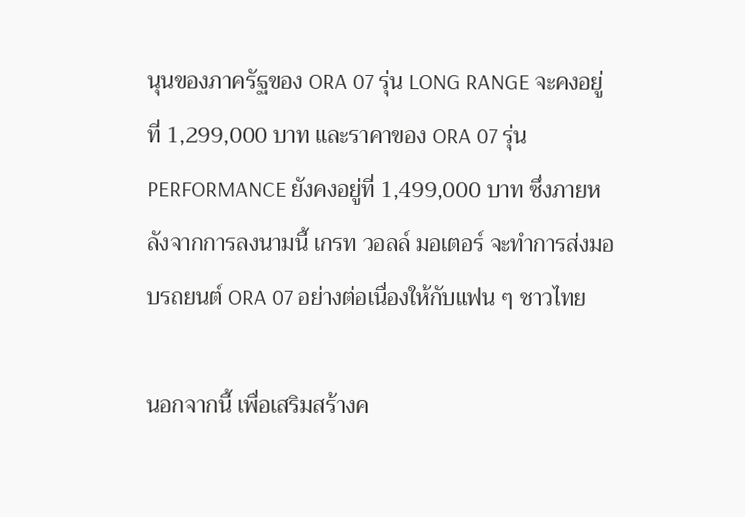นุนของภาครัฐของ ORA 07 รุ่น LONG RANGE จะคงอยู่ที่ 1,299,000 บาท และราคาของ ORA 07 รุ่น PERFORMANCE ยังคงอยู่ที่ 1,499,000 บาท ซึ่งภายหลังจากการลงนามนี้ เกรท วอลล์ มอเตอร์ จะทำการส่งมอบรถยนต์ ORA 07 อย่างต่อเนื่องให้กับแฟน ๆ ชาวไทย

นอกจากนี้ เพื่อเสริมสร้างค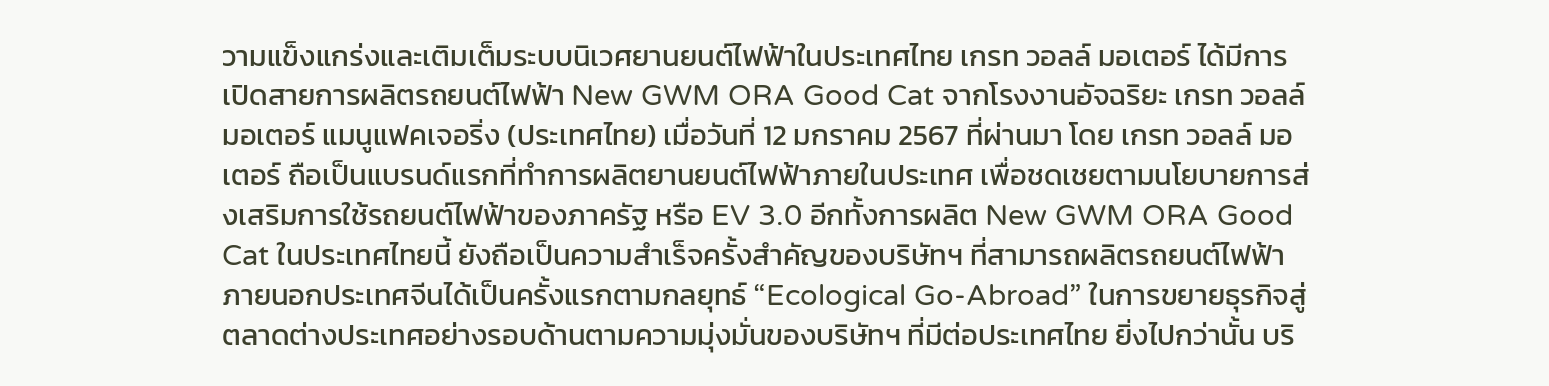วามแข็งแกร่งและเติมเต็มระบบนิเวศยานยนต์ไฟฟ้าในประเทศไทย เกรท วอลล์ มอเตอร์ ได้มีการเปิดสายการผลิตรถยนต์ไฟฟ้า New GWM ORA Good Cat จากโรงงานอัจฉริยะ เกรท วอลล์ มอเตอร์ แมนูแฟคเจอริ่ง (ประเทศไทย) เมื่อวันที่ 12 มกราคม 2567 ที่ผ่านมา โดย เกรท วอลล์ มอเตอร์ ถือเป็นแบรนด์แรกที่ทำการผลิตยานยนต์ไฟฟ้าภายในประเทศ เพื่อชดเชยตามนโยบายการส่งเสริมการใช้รถยนต์ไฟฟ้าของภาครัฐ หรือ EV 3.0 อีกทั้งการผลิต New GWM ORA Good Cat ในประเทศไทยนี้ ยังถือเป็นความสำเร็จครั้งสำคัญของบริษัทฯ ที่สามารถผลิตรถยนต์ไฟฟ้าภายนอกประเทศจีนได้เป็นครั้งแรกตามกลยุทธ์ “Ecological Go-Abroad” ในการขยายธุรกิจสู่ตลาดต่างประเทศอย่างรอบด้านตามความมุ่งมั่นของบริษัทฯ ที่มีต่อประเทศไทย ยิ่งไปกว่านั้น บริ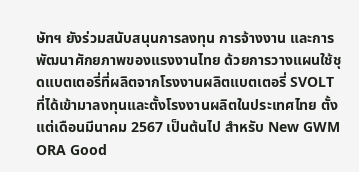ษัทฯ ยังร่วมสนับสนุนการลงทุน การจ้างงาน และการพัฒนาศักยภาพของแรงงานไทย ด้วยการวางแผนใช้ชุดแบตเตอรี่ที่ผลิตจากโรงงานผลิตแบตเตอรี่ SVOLT ที่ได้เข้ามาลงทุนและตั้งโรงงานผลิตในประเทศไทย ตั้งแต่เดือนมีนาคม 2567 เป็นต้นไป สำหรับ New GWM ORA Good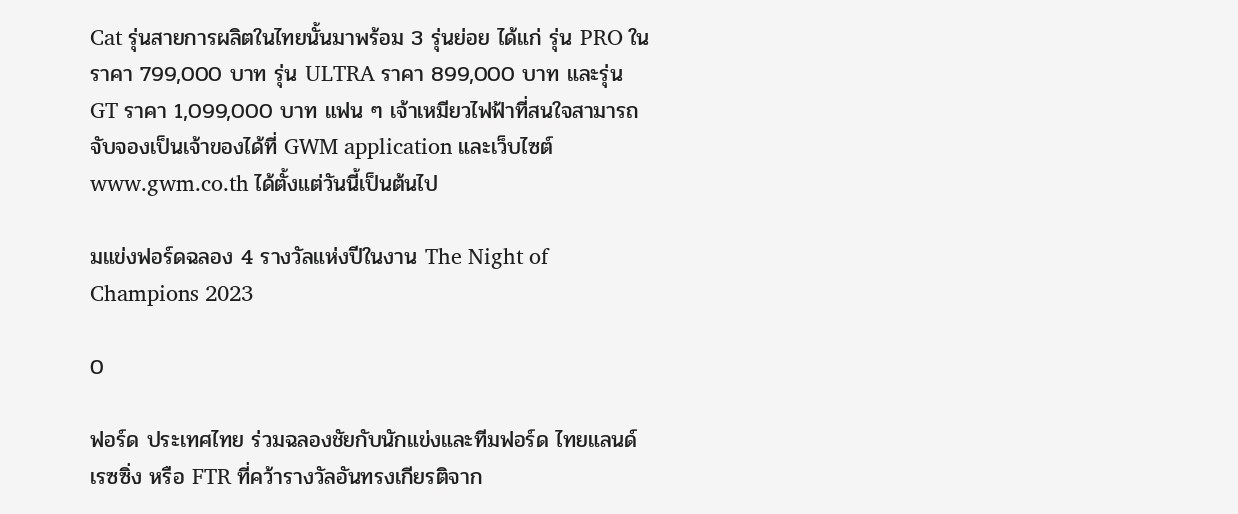Cat รุ่นสายการผลิตในไทยนั้นมาพร้อม 3 รุ่นย่อย ได้แก่ รุ่น PRO ในราคา 799,000 บาท รุ่น ULTRA ราคา 899,000 บาท และรุ่น GT ราคา 1,099,000 บาท แฟน ๆ เจ้าเหมียวไฟฟ้าที่สนใจสามารถจับจองเป็นเจ้าของได้ที่ GWM application และเว็บไซต์ www.gwm.co.th ได้ตั้งแต่วันนี้เป็นต้นไป

มแข่งฟอร์ดฉลอง 4 รางวัลแห่งปีในงาน The Night of Champions 2023

0

ฟอร์ด ประเทศไทย ร่วมฉลองชัยกับนักแข่งและทีมฟอร์ด ไทยแลนด์ เรซซิ่ง หรือ FTR ที่คว้ารางวัลอันทรงเกียรติจาก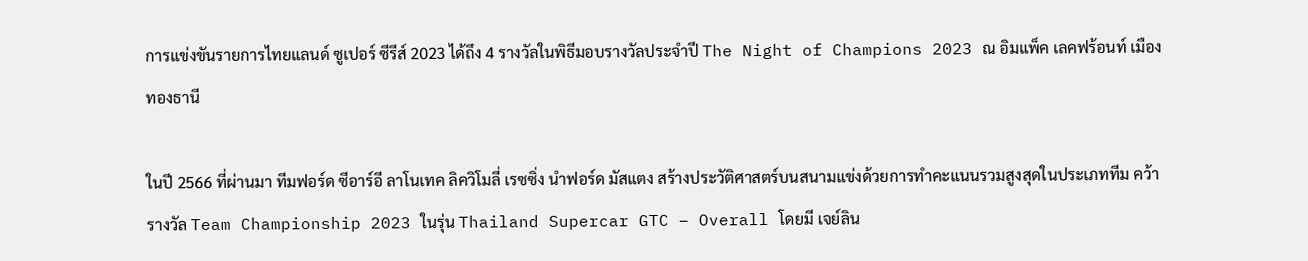การแข่งขันรายการไทยแลนด์ ซูเปอร์ ซีรีส์ 2023 ได้ถึง 4 รางวัลในพิธีมอบรางวัลประจำปี The Night of Champions 2023 ณ อิมแพ็ค เลคฟร้อนท์ เมืองทองธานี

ในปี 2566 ที่ผ่านมา ทีมฟอร์ด ซีอาร์อี ลาโนเทค ลิควิโมลี่ เรซซิ่ง นำฟอร์ด มัสแตง สร้างประวัติศาสตร์บนสนามแข่งด้วยการทำคะแนนรวมสูงสุดในประเภททีม คว้ารางวัล Team Championship 2023 ในรุ่น Thailand Supercar GTC – Overall โดยมี เจย์ลิน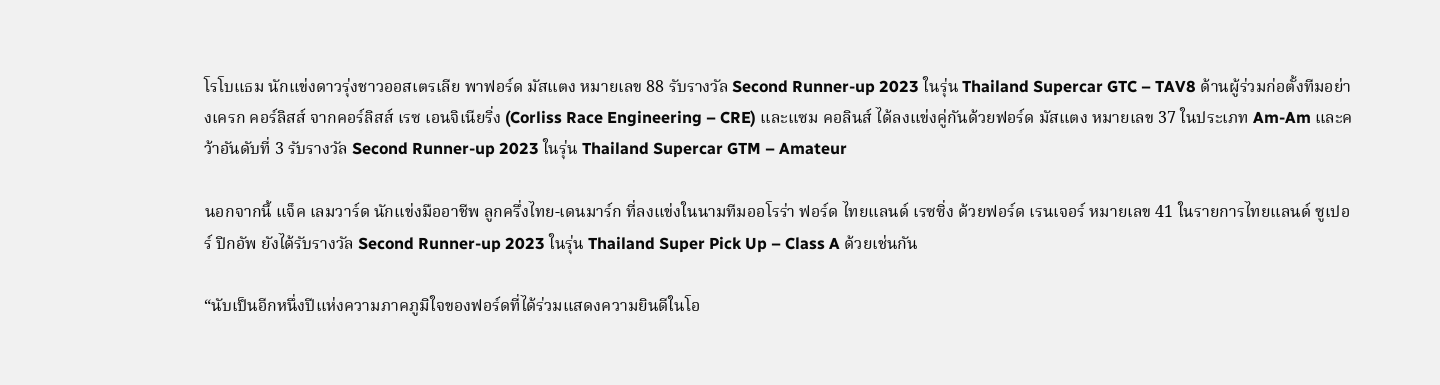โรโบแธม นักแข่งดาวรุ่งชาวออสเตรเลีย พาฟอร์ด มัสแตง หมายเลข 88 รับรางวัล Second Runner-up 2023 ในรุ่น Thailand Supercar GTC – TAV8 ด้านผู้ร่วมก่อตั้งทีมอย่างเครก คอร์ลิสส์ จากคอร์ลิสส์ เรซ เอนจิเนียริ่ง (Corliss Race Engineering – CRE) และแซม คอลินส์ ได้ลงแข่งคู่กันด้วยฟอร์ด มัสแตง หมายเลข 37 ในประเภท Am-Am และคว้าอันดับที่ 3 รับรางวัล Second Runner-up 2023 ในรุ่น Thailand Supercar GTM – Amateur

นอกจากนี้ แจ็ค เลมวาร์ด นักแข่งมืออาชีพ ลูกครึ่งไทย-เดนมาร์ก ที่ลงแข่งในนามทีมออโรร่า ฟอร์ด ไทยแลนด์ เรซซิ่ง ด้วยฟอร์ด เรนเจอร์ หมายเลข 41 ในรายการไทยแลนด์ ซูเปอร์ ปิกอัพ ยังได้รับรางวัล Second Runner-up 2023 ในรุ่น Thailand Super Pick Up – Class A ด้วยเช่นกัน

“นับเป็นอีกหนึ่งปีแห่งความภาคภูมิใจของฟอร์ดที่ได้ร่วมแสดงความยินดีในโอ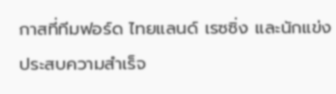กาสที่ทีมฟอร์ด ไทยแลนด์ เรซซิ่ง และนักแข่งประสบความสำเร็จ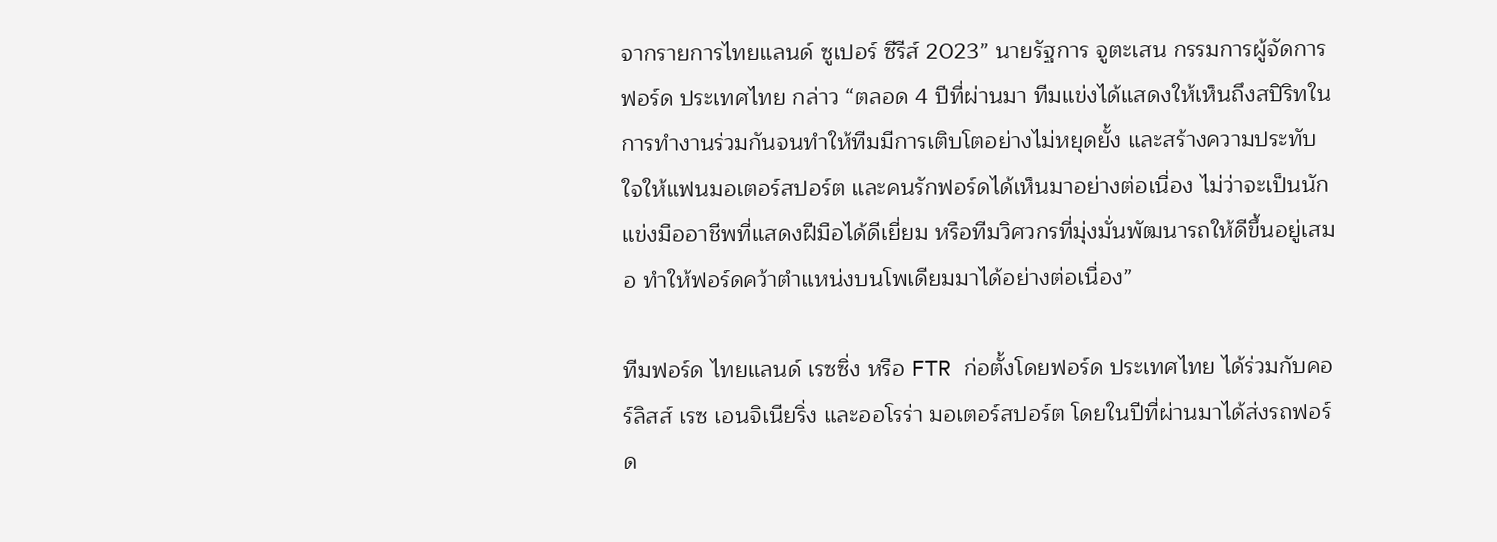จากรายการไทยแลนด์ ซูเปอร์ ซีรีส์ 2023” นายรัฐการ จูตะเสน กรรมการผู้จัดการ ฟอร์ด ประเทศไทย กล่าว “ตลอด 4 ปีที่ผ่านมา ทีมแข่งได้แสดงให้เห็นถึงสปิริทในการทำงานร่วมกันจนทำให้ทีมมีการเติบโตอย่างไม่หยุดยั้ง และสร้างความประทับใจให้แฟนมอเตอร์สปอร์ต และคนรักฟอร์ดได้เห็นมาอย่างต่อเนื่อง ไม่ว่าจะเป็นนักแข่งมืออาชีพที่แสดงฝีมือได้ดีเยี่ยม หรือทีมวิศวกรที่มุ่งมั่นพัฒนารถให้ดีขึ้นอยู่เสมอ ทำให้ฟอร์ดคว้าตำแหน่งบนโพเดียมมาได้อย่างต่อเนื่อง”

ทีมฟอร์ด ไทยแลนด์ เรซซิ่ง หรือ FTR ก่อตั้งโดยฟอร์ด ประเทศไทย ได้ร่วมกับคอร์ลิสส์ เรซ เอนจิเนียริ่ง และออโรร่า มอเตอร์สปอร์ต โดยในปีที่ผ่านมาได้ส่งรถฟอร์ด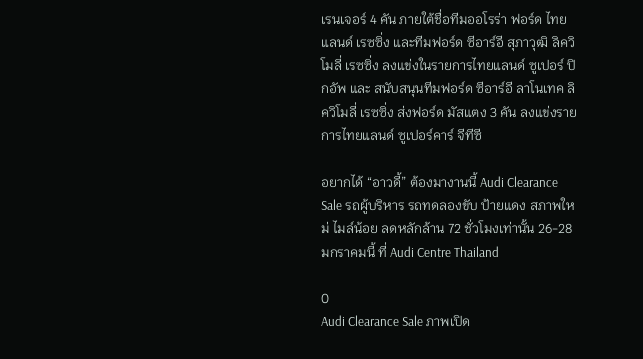เรนเจอร์ 4 คัน ภายใต้ชื่อทีมออโรร่า ฟอร์ด ไทยแลนด์ เรซซิ่ง และทีมฟอร์ด ซีอาร์อี สุภาวุฒิ ลิควิโมลี่ เรซซิ่ง ลงแข่งในรายการไทยแลนด์ ซูเปอร์ ปิกอัพ และ สนับสนุนทีมฟอร์ด ซีอาร์อี ลาโนเทค ลิควิโมลี่ เรซซิ่ง ส่งฟอร์ด มัสแตง 3 คัน ลงแข่งรายการไทยแลนด์ ซูเปอร์คาร์ จีทีซี

อยากได้ “อาวดี้” ต้องมางานนี้ Audi Clearance Sale รถผู้บริหาร รถทดลองขับ ป้ายแดง สภาพใหม่ ไมล์น้อย ลดหลักล้าน 72 ชั่วโมงเท่านั้น 26-28 มกราคมนี้ ที่ Audi Centre Thailand

0
Audi Clearance Sale ภาพเปิด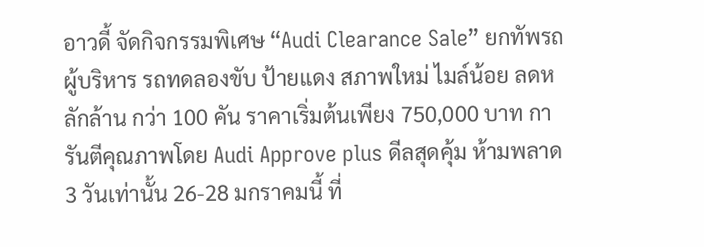อาวดี้ จัดกิจกรรมพิเศษ “Audi Clearance Sale” ยกทัพรถผู้บริหาร รถทดลองขับ ป้ายแดง สภาพใหม่ ไมล์น้อย ลดหลักล้าน กว่า 100 คัน ราคาเริ่มต้นเพียง 750,000 บาท การันตีคุณภาพโดย Audi Approve plus ดีลสุดคุ้ม ห้ามพลาด 3 วันเท่านั้น 26-28 มกราคมนี้ ที่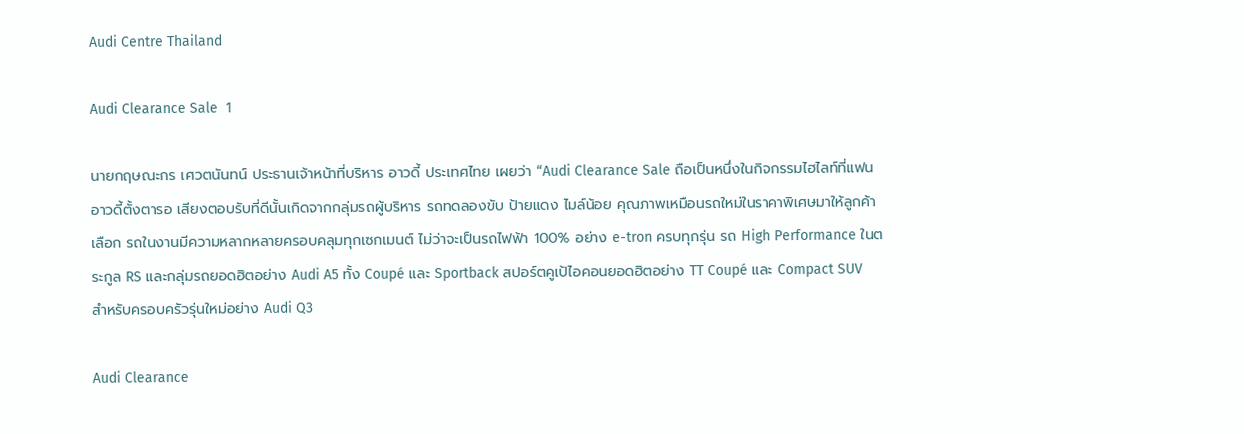Audi Centre Thailand

Audi Clearance Sale  1

นายกฤษณะกร เศวตนันทน์ ประธานเจ้าหน้าที่บริหาร อาวดี้ ประเทศไทย เผยว่า “Audi Clearance Sale ถือเป็นหนึ่งในกิจกรรมไฮไลท์ที่แฟนอาวดี้ตั้งตารอ เสียงตอบรับที่ดีนั้นเกิดจากกลุ่มรถผู้บริหาร รถทดลองขับ ป้ายแดง ไมล์น้อย คุณภาพเหมือนรถใหม่ในราคาพิเศษมาให้ลูกค้าเลือก รถในงานมีความหลากหลายครอบคลุมทุกเซกเมนต์ ไม่ว่าจะเป็นรถไฟฟ้า 100% อย่าง e-tron ครบทุกรุ่น รถ High Performance ในตระกูล RS และกลุ่มรถยอดฮิตอย่าง Audi A5 ทั้ง Coupé และ Sportback สปอร์ตคูเป้ไอคอนยอดฮิตอย่าง TT Coupé และ Compact SUV สำหรับครอบครัวรุ่นใหม่อย่าง Audi Q3

Audi Clearance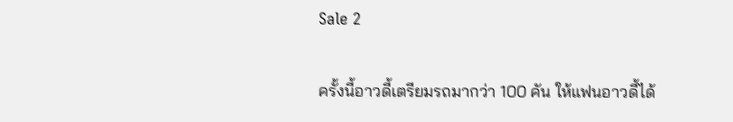Sale 2

ครั้งนี้อาวดี้เตรียมรถมากว่า 100 คัน ให้แฟนอาวดี้ได้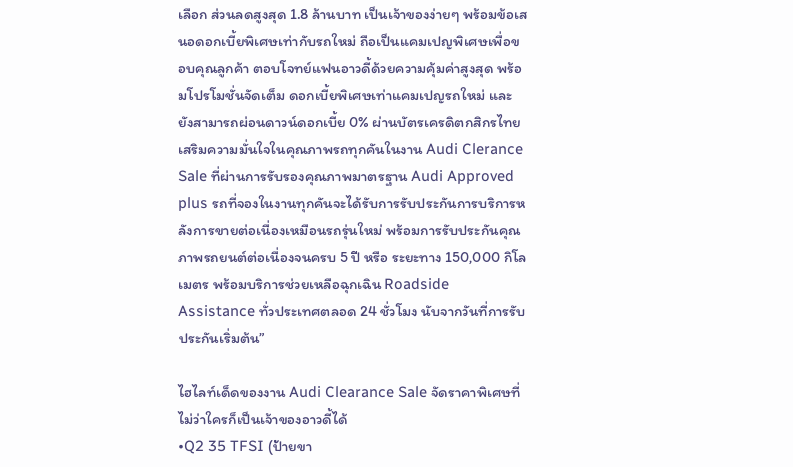เลือก ส่วนลดสูงสุด 1.8 ล้านบาท เป็นเจ้าของง่ายๆ พร้อมข้อเสนอดอกเบี้ยพิเศษเท่ากับรถใหม่ ถือเป็นแคมเปญพิเศษเพื่อขอบคุณลูกค้า ตอบโจทย์แฟนอาวดี้ด้วยความคุ้มค่าสูงสุด พร้อมโปรโมชั่นจัดเต็ม ดอกเบี้ยพิเศษเท่าแคมเปญรถใหม่ และยังสามารถผ่อนดาวน์ดอกเบี้ย 0% ผ่านบัตรเครดิตกสิกรไทย เสริมความมั่นใจในคุณภาพรถทุกคันในงาน Audi Clerance Sale ที่ผ่านการรับรองคุณภาพมาตรฐาน Audi Approved plus รถที่จองในงานทุกคันจะได้รับการรับประกันการบริการหลังการขายต่อเนื่องเหมือนรถรุ่นใหม่ พร้อมการรับประกันคุณภาพรถยนต์ต่อเนื่องจนครบ 5 ปี หรือ ระยะทาง 150,000 กิโลเมตร พร้อมบริการช่วยเหลือฉุกเฉิน Roadside Assistance ทั่วประเทศตลอด 24 ชั่วโมง นับจากวันที่การรับประกันเริ่มต้น”

ไฮไลท์เด็ดของงาน Audi Clearance Sale จัดราคาพิเศษที่ไม่ว่าใครก็เป็นเจ้าของอาวดี้ได้
•Q2 35 TFSI (ป้ายขา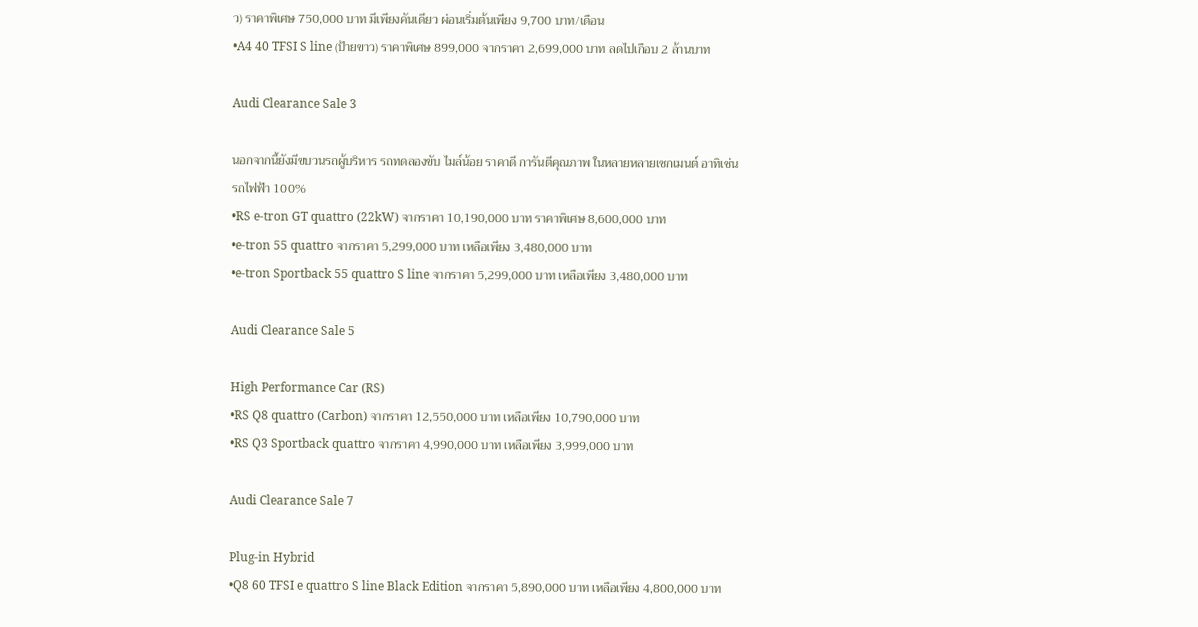ว) ราคาพิเศษ 750,000 บาท มีเพียงคันเดียว ผ่อนเริ่มต้นเพียง 9,700 บาท/เดือน
•A4 40 TFSI S line (ป้ายขาว) ราคาพิเศษ 899,000 จากราคา 2,699,000 บาท ลดไปเกือบ 2 ล้านบาท

Audi Clearance Sale 3

นอกจากนี้ยังมีขบวนรถผู้บริหาร รถทดลองขับ ไมล์น้อย ราคาดี การันตีคุณภาพ ในหลายหลายเซกเมนต์ อาทิเช่น
รถไฟฟ้า 100%
•RS e-tron GT quattro (22kW) จากราคา 10,190,000 บาท ราคาพิเศษ 8,600,000 บาท
•e-tron 55 quattro จากราคา 5,299,000 บาท เหลือเพียง 3,480,000 บาท
•e-tron Sportback 55 quattro S line จากราคา 5,299,000 บาท เหลือเพียง 3,480,000 บาท

Audi Clearance Sale 5

High Performance Car (RS)
•RS Q8 quattro (Carbon) จากราคา 12,550,000 บาท เหลือเพียง 10,790,000 บาท
•RS Q3 Sportback quattro จากราคา 4,990,000 บาท เหลือเพียง 3,999,000 บาท

Audi Clearance Sale 7

Plug-in Hybrid
•Q8 60 TFSI e quattro S line Black Edition จากราคา 5,890,000 บาท เหลือเพียง 4,800,000 บาท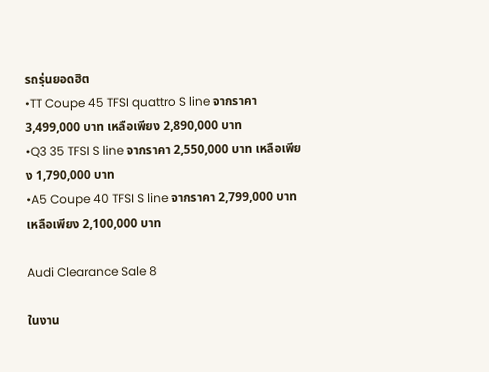รถรุ่นยอดฮิต
•TT Coupe 45 TFSI quattro S line จากราคา 3,499,000 บาท เหลือเพียง 2,890,000 บาท
•Q3 35 TFSI S line จากราคา 2,550,000 บาท เหลือเพียง 1,790,000 บาท
•A5 Coupe 40 TFSI S line จากราคา 2,799,000 บาท เหลือเพียง 2,100,000 บาท

Audi Clearance Sale 8

ในงาน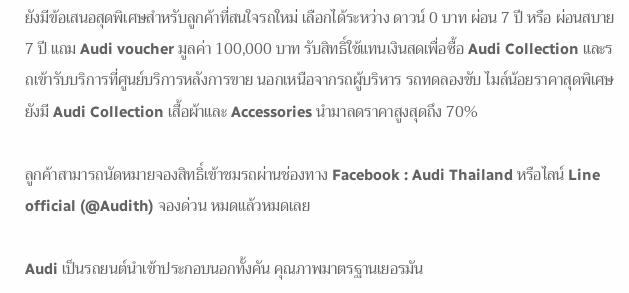ยังมีข้อเสนอสุดพิเศษสำหรับลูกค้าที่สนใจรถใหม่ เลือกได้ระหว่าง ดาวน์ 0 บาท ผ่อน 7 ปี หรือ ผ่อนสบาย 7 ปี แถม Audi voucher มูลค่า 100,000 บาท รับสิทธิ์ใช้แทนเงินสดเพื่อซื้อ Audi Collection และรถเข้ารับบริการที่ศูนย์บริการหลังการขาย นอกเหนือจากรถผู้บริหาร รถทดลองขับ ไมล์น้อยราคาสุดพิเศษยังมี Audi Collection เสื้อผ้าและ Accessories นำมาลดราคาสูงสุดถึง 70%

ลูกค้าสามารถนัดหมายจองสิทธิ์เข้าชมรถผ่านช่องทาง Facebook : Audi Thailand หรือไลน์ Line official (@Audith) จองด่วน หมดแล้วหมดเลย

Audi เป็นรถยนต์นำเข้าประกอบนอกทั้งคัน คุณภาพมาตรฐานเยอรมัน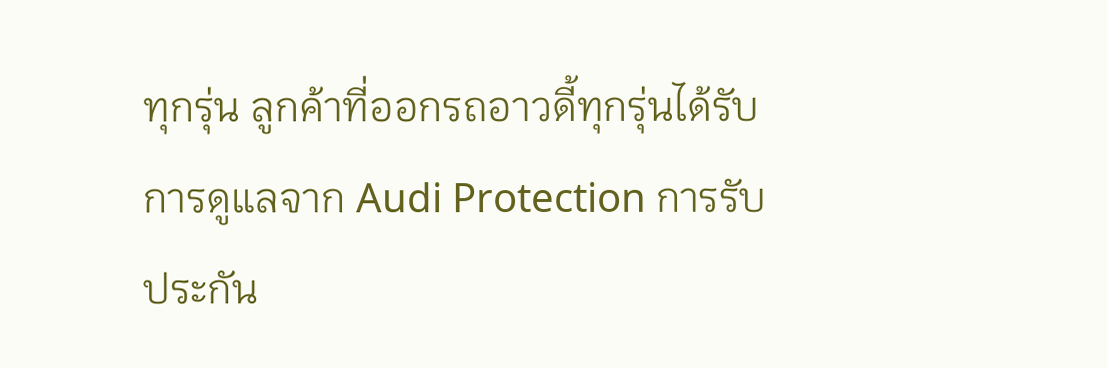ทุกรุ่น ลูกค้าที่ออกรถอาวดี้ทุกรุ่นได้รับการดูแลจาก Audi Protection การรับประกัน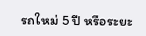รถใหม่ 5 ปี หรือระยะ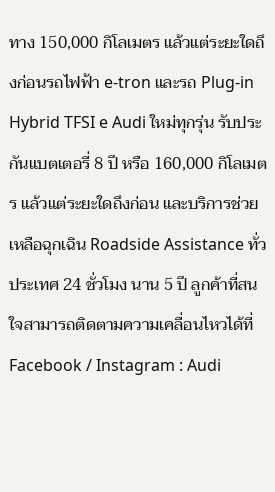ทาง 150,000 กิโลเมตร แล้วแต่ระยะใดถึงก่อนรถไฟฟ้า e-tron และรถ Plug-in Hybrid TFSI e Audi ใหม่ทุกรุ่น รับประกันแบตเตอรี่ 8 ปี หรือ 160,000 กิโลเมตร แล้วแต่ระยะใดถึงก่อน และบริการช่วยเหลือฉุกเฉิน Roadside Assistance ทั่วประเทศ 24 ชั่วโมง นาน 5 ปี ลูกค้าที่สนใจสามารถติดตามความเคลื่อนไหวได้ที่ Facebook / Instagram : Audi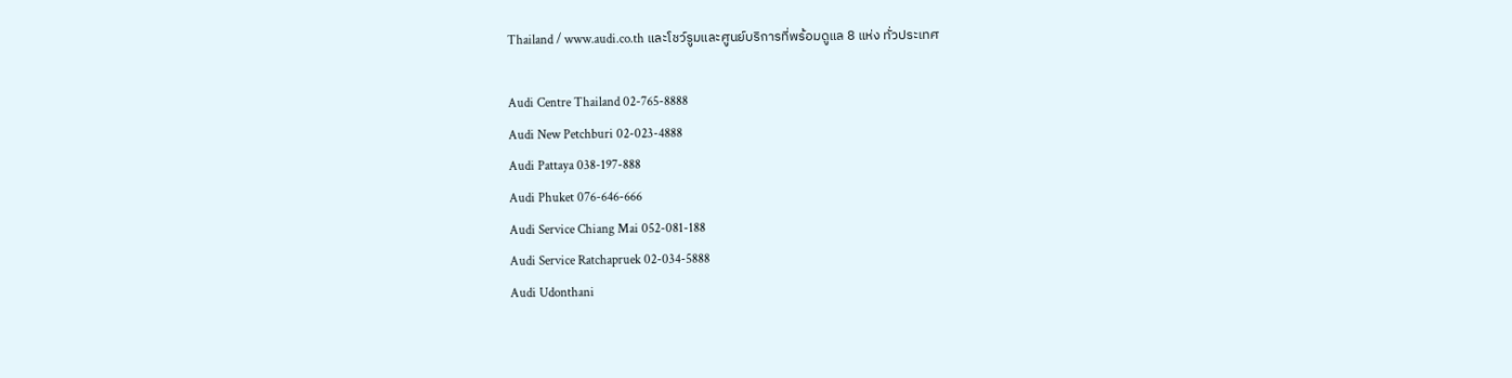Thailand / www.audi.co.th และโชว์รูมและศูนย์บริการที่พร้อมดูแล 8 แห่ง ทั่วประเทศ

Audi Centre Thailand 02-765-8888
Audi New Petchburi 02-023-4888
Audi Pattaya 038-197-888
Audi Phuket 076-646-666
Audi Service Chiang Mai 052-081-188
Audi Service Ratchapruek 02-034-5888
Audi Udonthani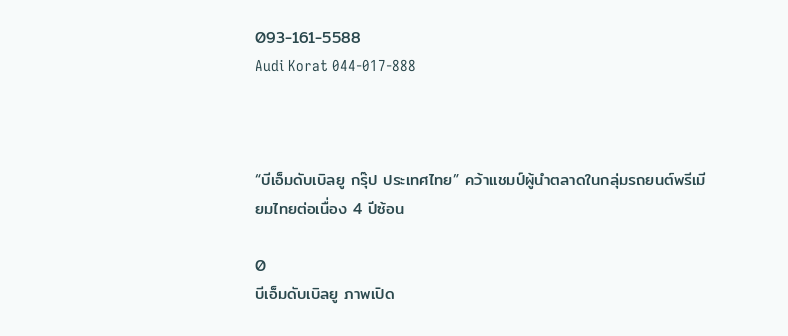093-161-5588
Audi Korat 044-017-888



“บีเอ็มดับเบิลยู กรุ๊ป ประเทศไทย” คว้าแชมป์ผู้นำตลาดในกลุ่มรถยนต์พรีเมียมไทยต่อเนื่อง 4 ปีซ้อน

0
บีเอ็มดับเบิลยู ภาพเปิด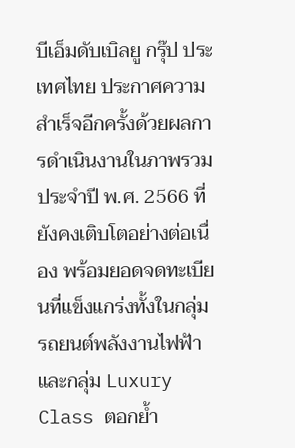บีเอ็มดับเบิลยู กรุ๊ป ประเทศไทย ประกาศความสำเร็จอีกครั้งด้วยผลการดำเนินงานในภาพรวมประจำปี พ.ศ. 2566 ที่ยังคงเติบโตอย่างต่อเนื่อง พร้อมยอดจดทะเบียนที่แข็งแกร่งทั้งในกลุ่มรถยนต์พลังงานไฟฟ้าและกลุ่ม Luxury Class ตอกย้ำ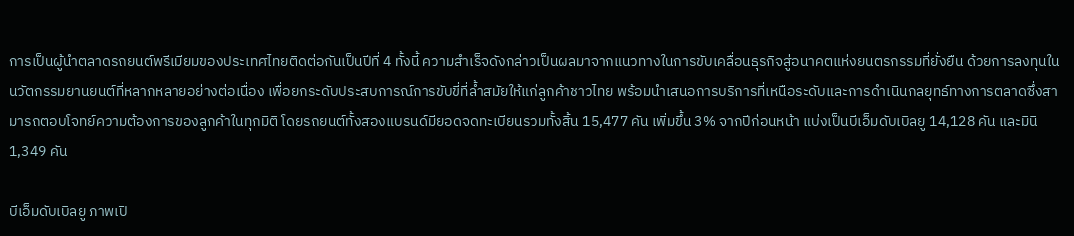การเป็นผู้นำตลาดรถยนต์พรีเมียมของประเทศไทยติดต่อกันเป็นปีที่ 4 ทั้งนี้ ความสำเร็จดังกล่าวเป็นผลมาจากแนวทางในการขับเคลื่อนธุรกิจสู่อนาคตแห่งยนตรกรรมที่ยั่งยืน ด้วยการลงทุนในนวัตกรรมยานยนต์ที่หลากหลายอย่างต่อเนื่อง เพื่อยกระดับประสบการณ์การขับขี่ที่ล้ำสมัยให้แก่ลูกค้าชาวไทย พร้อมนำเสนอการบริการที่เหนือระดับและการดำเนินกลยุทธ์ทางการตลาดซึ่งสามารถตอบโจทย์ความต้องการของลูกค้าในทุกมิติ โดยรถยนต์ทั้งสองแบรนด์มียอดจดทะเบียนรวมทั้งสิ้น 15,477 คัน เพิ่มขึ้น 3% จากปีก่อนหน้า แบ่งเป็นบีเอ็มดับเบิลยู 14,128 คัน และมินิ 1,349 คัน

บีเอ็มดับเบิลยู ภาพเปิ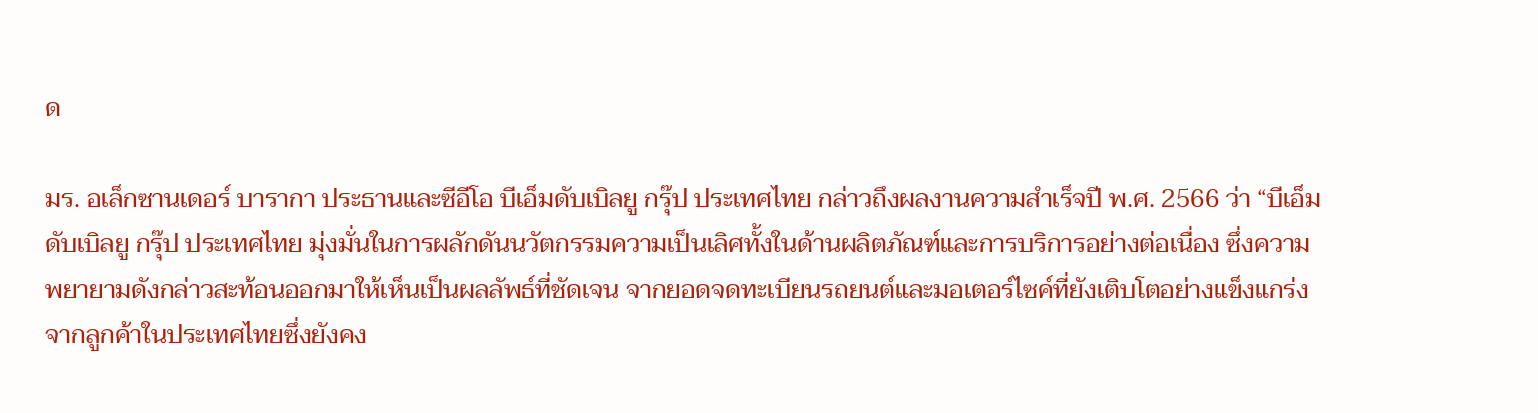ด

มร. อเล็กซานเดอร์ บารากา ประธานและซีอีโอ บีเอ็มดับเบิลยู กรุ๊ป ประเทศไทย กล่าวถึงผลงานความสำเร็จปี พ.ศ. 2566 ว่า “บีเอ็มดับเบิลยู กรุ๊ป ประเทศไทย มุ่งมั่นในการผลักดันนวัตกรรมความเป็นเลิศทั้งในด้านผลิตภัณฑ์และการบริการอย่างต่อเนื่อง ซึ่งความพยายามดังกล่าวสะท้อนออกมาให้เห็นเป็นผลลัพธ์ที่ชัดเจน จากยอดจดทะเบียนรถยนต์และมอเตอร์ไซค์ที่ยังเติบโตอย่างแข็งแกร่งจากลูกค้าในประเทศไทยซึ่งยังคง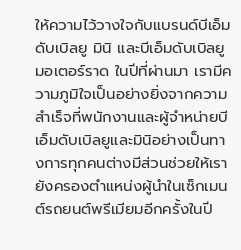ให้ความไว้วางใจกับแบรนด์บีเอ็มดับเบิลยู มินิ และบีเอ็มดับเบิลยู มอเตอร์ราด ในปีที่ผ่านมา เรามีความภูมิใจเป็นอย่างยิ่งจากความสำเร็จที่พนักงานและผู้จำหน่ายบีเอ็มดับเบิลยูและมินิอย่างเป็นทางการทุกคนต่างมีส่วนช่วยให้เรายังครองตำแหน่งผู้นำในเซ็กเมนต์รถยนต์พรีเมียมอีกครั้งในปี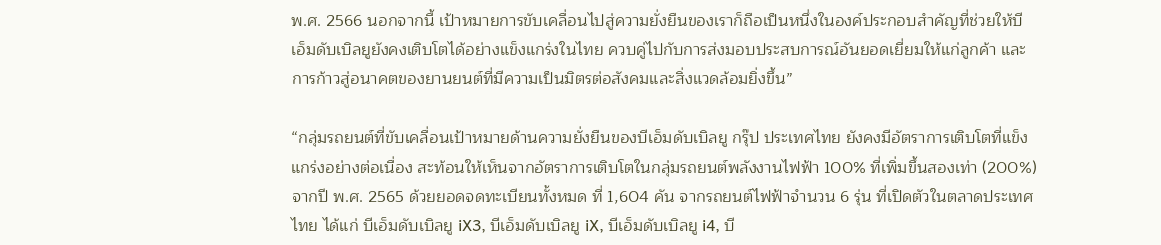พ.ศ. 2566 นอกจากนี้ เป้าหมายการขับเคลื่อนไปสู่ความยั่งยืนของเราก็ถือเป็นหนึ่งในองค์ประกอบสำคัญที่ช่วยให้บีเอ็มดับเบิลยูยังคงเติบโตได้อย่างแข็งแกร่งในไทย ควบคู่ไปกับการส่งมอบประสบการณ์อันยอดเยี่ยมให้แก่ลูกค้า และการก้าวสู่อนาคตของยานยนต์ที่มีความเป็นมิตรต่อสังคมและสิ่งแวดล้อมยิ่งขึ้น”

“กลุ่มรถยนต์ที่ขับเคลื่อนเป้าหมายด้านความยั่งยืนของบีเอ็มดับเบิลยู กรุ๊ป ประเทศไทย ยังคงมีอัตราการเติบโตที่แข็งแกร่งอย่างต่อเนื่อง สะท้อนให้เห็นจากอัตราการเติบโตในกลุ่มรถยนต์พลังงานไฟฟ้า 100% ที่เพิ่มขึ้นสองเท่า (200%) จากปี พ.ศ. 2565 ด้วยยอดจดทะเบียนทั้งหมด ที่ 1,604 คัน จากรถยนต์ไฟฟ้าจำนวน 6 รุ่น ที่เปิดตัวในตลาดประเทศไทย ได้แก่ บีเอ็มดับเบิลยู iX3, บีเอ็มดับเบิลยู iX, บีเอ็มดับเบิลยู i4, บี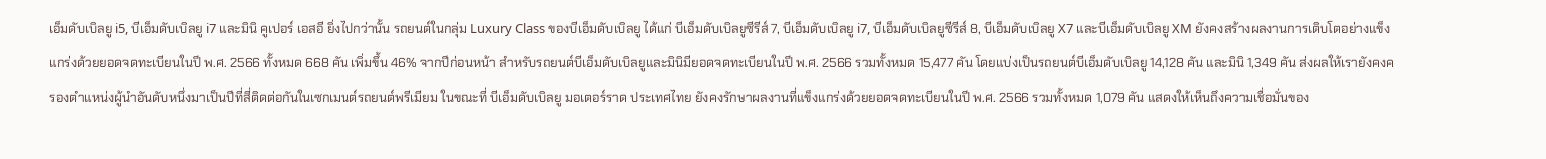เอ็มดับเบิลยู i5, บีเอ็มดับเบิลยู i7 และมินิ คูเปอร์ เอสอี ยิ่งไปกว่านั้น รถยนต์ในกลุ่ม Luxury Class ของบีเอ็มดับเบิลยู ได้แก่ บีเอ็มดับเบิลยูซีรีส์ 7, บีเอ็มดับเบิลยู i7, บีเอ็มดับเบิลยูซีรีส์ 8, บีเอ็มดับเบิลยู X7 และบีเอ็มดับเบิลยู XM ยังคงสร้างผลงานการเติบโตอย่างแข็งแกร่งด้วยยอดจดทะเบียนในปี พ.ศ. 2566 ทั้งหมด 668 คัน เพิ่มขึ้น 46% จากปีก่อนหน้า สำหรับรถยนต์บีเอ็มดับเบิลยูและมินิมียอดจดทะเบียนในปี พ.ศ. 2566 รวมทั้งหมด 15,477 คัน โดยแบ่งเป็นรถยนต์บีเอ็มดับเบิลยู 14,128 คัน และมินิ 1,349 คัน ส่งผลให้เรายังคงครองตำแหน่งผู้นำอันดับหนึ่งมาเป็นปีที่สี่ติดต่อกันในเซกเมนต์รถยนต์พรีเมียม ในขณะที่ บีเอ็มดับเบิลยู มอเตอร์ราด ประเทศไทย ยังคงรักษาผลงานที่แข็งแกร่งด้วยยอดจดทะเบียนในปี พ.ศ. 2566 รวมทั้งหมด 1,079 คัน แสดงให้เห็นถึงความเชื่อมั่นของ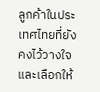ลูกค้าในประเทศไทยที่ยังคงไว้วางใจและเลือกให้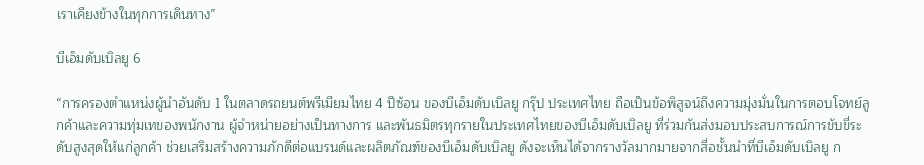เราเคียงข้างในทุกการเดินทาง”

บีเอ็มดับเบิลยู 6

“การครองตำแหน่งผู้นำอันดับ 1 ในตลาดรถยนต์พรีเมียมไทย 4 ปีซ้อน ของบีเอ็มดับเบิลยู กรุ๊ป ประเทศไทย ถือเป็นข้อพิสูจน์ถึงความมุ่งมั่นในการตอบโจทย์ลูกค้าและความทุ่มเทของพนักงาน ผู้จำหน่ายอย่างเป็นทางการ และพันธมิตรทุกรายในประเทศไทยของบีเอ็มดับเบิลยู ที่ร่วมกันส่งมอบประสบการณ์การขับขี่ระดับสูงสุดให้แก่ลูกค้า ช่วยเสริมสร้างความภักดีต่อแบรนด์และผลิตภัณฑ์ของบีเอ็มดับเบิลยู ดังจะเห็นได้จากรางวัลมากมายจากสื่อชั้นนำที่บีเอ็มดับเบิลยู ก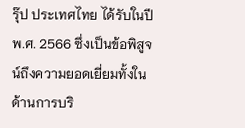รุ๊ป ประเทศไทย ได้รับในปี พ.ศ. 2566 ซึ่งเป็นข้อพิสูจน์ถึงความยอดเยี่ยมทั้งในด้านการบริ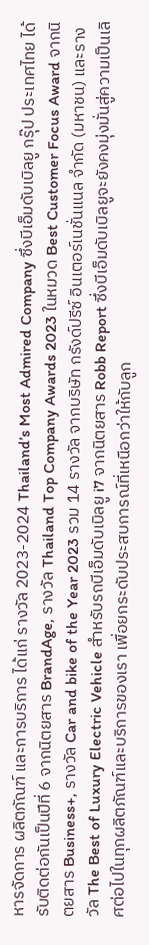หารจัดการ ผลิตภัณฑ์ และการบริการ ได้แก่ รางวัล 2023-2024 Thailand’s Most Admired Company ซึ่งบีเอ็มดับเบิลยู กรุ๊ป ประเทศไทย ได้รับติดต่อกันเป็นปีที่ 6 จากนิตยสาร BrandAge, รางวัล Thailand Top Company Awards 2023 ในหมวด Best Customer Focus Award จากนิตยสาร Business+, รางวัล Car and bike of the Year 2023 รวม 14 รางวัล จากบริษัท กรังด์ปรีซ์ อินเตอร์เนชั่นแนล จำกัด (มหาชน) และรางวัล The Best of Luxury Electric Vehicle สำหรับรถบีเอ็มดับเบิลยู i7 จากนิตยสาร Robb Report ซึ่งบีเอ็มดับเบิลยูจะยังคงมุ่งมั่นสู่ความเป็นเลิศต่อไปในทุกผลิตภัณฑ์และบริการของเรา เพื่อยกระดับประสบการณ์ที่เหนือกว่าให้กับลูก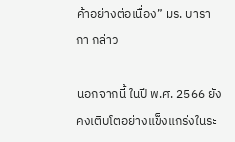ค้าอย่างต่อเนื่อง” มร. บารากา กล่าว

นอกจากนี้ ในปี พ.ศ. 2566 ยังคงเติบโตอย่างแข็งแกร่งในระ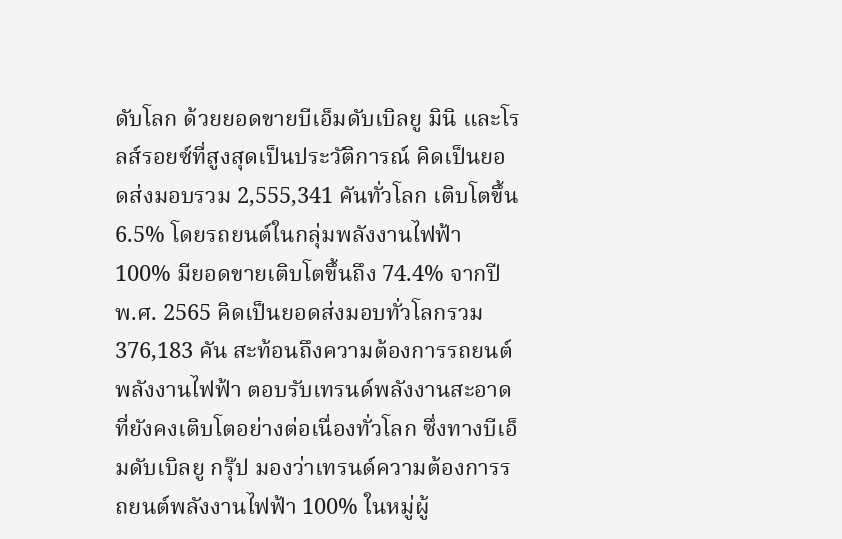ดับโลก ด้วยยอดขายบีเอ็มดับเบิลยู มินิ และโรลส์รอยซ์ที่สูงสุดเป็นประวัติการณ์ คิดเป็นยอดส่งมอบรวม 2,555,341 คันทั่วโลก เติบโตขึ้น 6.5% โดยรถยนต์ในกลุ่มพลังงานไฟฟ้า 100% มียอดขายเติบโตขึ้นถึง 74.4% จากปี พ.ศ. 2565 คิดเป็นยอดส่งมอบทั่วโลกรวม 376,183 คัน สะท้อนถึงความต้องการรถยนต์พลังงานไฟฟ้า ตอบรับเทรนด์พลังงานสะอาดที่ยังคงเติบโตอย่างต่อเนื่องทั่วโลก ซึ่งทางบีเอ็มดับเบิลยู กรุ๊ป มองว่าเทรนด์ความต้องการรถยนต์พลังงานไฟฟ้า 100% ในหมู่ผู้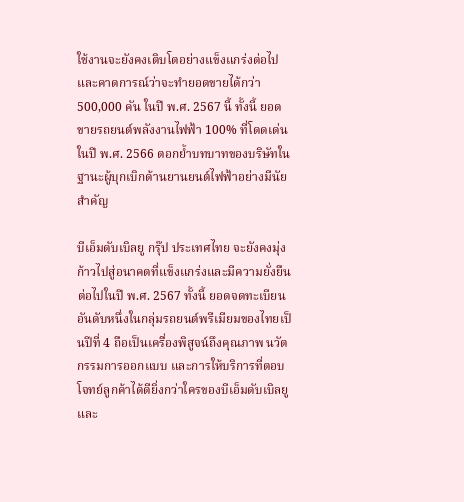ใช้งานจะยังคงเติบโตอย่างแข็งแกร่งต่อไป และคาดการณ์ว่าจะทำยอดขายได้กว่า 500,000 คัน ในปี พ.ศ. 2567 นี้ ทั้งนี้ ยอดขายรถยนต์พลังงานไฟฟ้า 100% ที่โดดเด่นในปี พ.ศ. 2566 ตอกย้ำบทบาทของบริษัทในฐานะผู้บุกเบิกด้านยานยนต์ไฟฟ้าอย่างมีนัยสำคัญ

บีเอ็มดับเบิลยู กรุ๊ป ประเทศไทย จะยังคงมุ่งก้าวไปสู่อนาคตที่แข็งแกร่งและมีความยั่งยืนต่อไปในปี พ.ศ. 2567 ทั้งนี้ ยอดจดทะเบียนอันดับหนึ่งในกลุ่มรถยนต์พรีเมียมของไทยเป็นปีที่ 4 ถือเป็นเครื่องพิสูจน์ถึงคุณภาพ นวัตกรรมการออกแบบ และการให้บริการที่ตอบโจทย์ลูกค้าได้ดียิ่งกว่าใครของบีเอ็มดับเบิลยูและ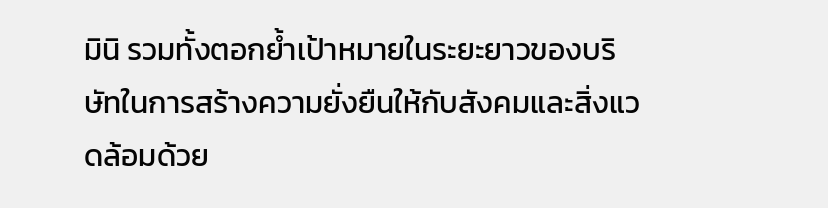มินิ รวมทั้งตอกย้ำเป้าหมายในระยะยาวของบริษัทในการสร้างความยั่งยืนให้กับสังคมและสิ่งแวดล้อมด้วย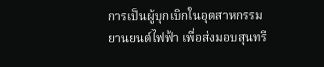การเป็นผู้บุกเบิกในอุตสาหกรรมยานยนต์ไฟฟ้า เพื่อส่งมอบสุนทรี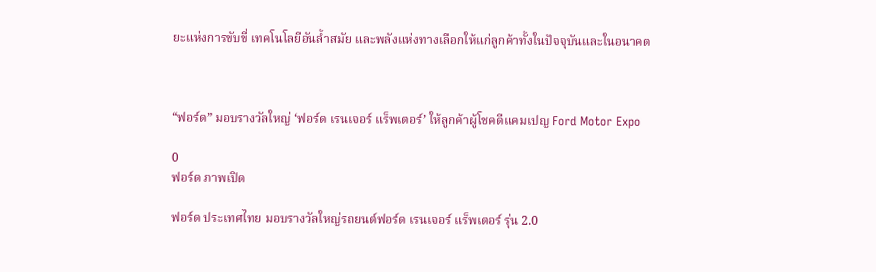ยะแห่งการขับขี่ เทคโนโลยีอันล้ำสมัย และพลังแห่งทางเลือกให้แก่ลูกค้าทั้งในปัจจุบันและในอนาคต



“ฟอร์ด” มอบรางวัลใหญ่ ‘ฟอร์ด เรนเจอร์ แร็พเตอร์’ ให้ลูกค้าผู้โชคดีแคมเปญ Ford Motor Expo

0
ฟอร์ด ภาพเปิด

ฟอร์ด ประเทศไทย มอบรางวัลใหญ่รถยนต์ฟอร์ด เรนเจอร์ แร็พเตอร์ รุ่น 2.0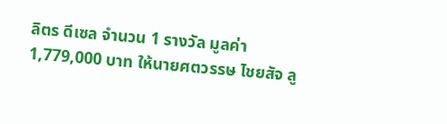ลิตร ดีเซล จำนวน 1 รางวัล มูลค่า 1,779,000 บาท ให้นายศตวรรษ ไชยสัจ ลู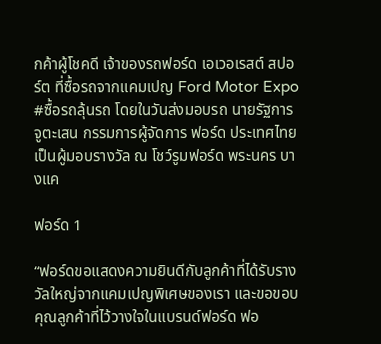กค้าผู้โชคดี เจ้าของรถฟอร์ด เอเวอเรสต์ สปอร์ต ที่ซื้อรถจากแคมเปญ Ford Motor Expo #ซื้อรถลุ้นรถ โดยในวันส่งมอบรถ นายรัฐการ จูตะเสน กรรมการผู้จัดการ ฟอร์ด ประเทศไทย เป็นผู้มอบรางวัล ณ โชว์รูมฟอร์ด พระนคร บางแค

ฟอร์ด 1

“ฟอร์ดขอแสดงความยินดีกับลูกค้าที่ได้รับรางวัลใหญ่จากแคมเปญพิเศษของเรา และขอขอบคุณลูกค้าที่ไว้วางใจในแบรนด์ฟอร์ด ฟอ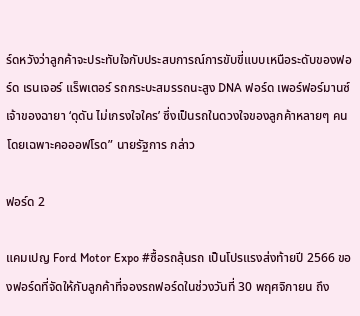ร์ดหวังว่าลูกค้าจะประทับใจกับประสบการณ์การขับขี่แบบเหนือระดับของฟอร์ด เรนเจอร์ แร็พเตอร์ รถกระบะสมรรถนะสูง DNA ฟอร์ด เพอร์ฟอร์มานซ์ เจ้าของฉายา ‘ดุดัน ไม่เกรงใจใคร’ ซึ่งเป็นรถในดวงใจของลูกค้าหลายๆ คนโดยเฉพาะคอออฟโรด” นายรัฐการ กล่าว

ฟอร์ด 2

แคมเปญ Ford Motor Expo #ซื้อรถลุ้นรถ เป็นโปรแรงส่งท้ายปี 2566 ของฟอร์ดที่จัดให้กับลูกค้าที่จองรถฟอร์ดในช่วงวันที่ 30 พฤศจิกายน ถึง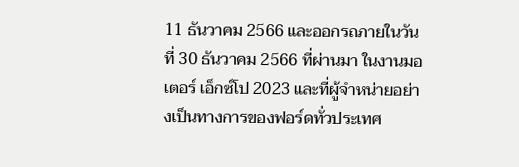11 ธันวาคม 2566 และออกรถภายในวันที่ 30 ธันวาคม 2566 ที่ผ่านมา ในงานมอเตอร์ เอ็กซ์โป 2023 และที่ผู้จำหน่ายอย่างเป็นทางการของฟอร์ดทั่วประเทศ